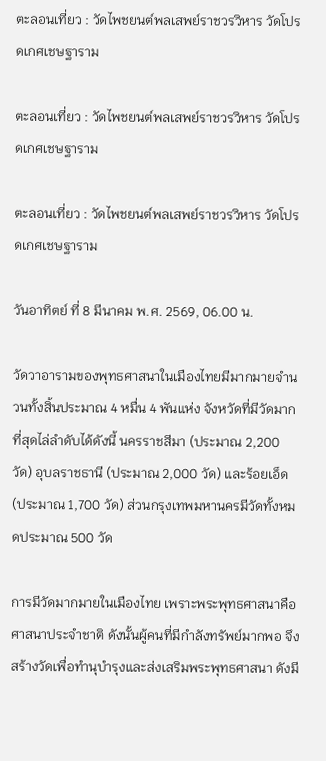ตะลอนเที่ยว : วัดไพชยนต์พลเสพย์ราชวรวิหาร วัดโปรดเกศเชษฐาราม

ตะลอนเที่ยว : วัดไพชยนต์พลเสพย์ราชวรวิหาร วัดโปรดเกศเชษฐาราม

ตะลอนเที่ยว : วัดไพชยนต์พลเสพย์ราชวรวิหาร วัดโปรดเกศเชษฐาราม

วันอาทิตย์ ที่ 8 มีนาคม พ.ศ. 2569, 06.00 น.

วัดวาอารามของพุทธศาสนาในเมืองไทยมีมากมายจำนวนทั้งสิ้นประมาณ 4 หมื่น 4 พันแห่ง จังหวัดที่มีวัดมากที่สุดไล่ลำดับได้ดังนี้ นครราชสีมา (ประมาณ 2,200 วัด) อุบลราชธานี (ประมาณ 2,000 วัด) และร้อยเอ็ด (ประมาณ 1,700 วัด) ส่วนกรุงเทพมหานครมีวัดทั้งหมดประมาณ 500 วัด

การมีวัดมากมายในเมืองไทย เพราะพระพุทธศาสนาคือศาสนาประจำชาติ ดังนั้นผู้คนที่มีกำลังทรัพย์มากพอ จึงสร้างวัดเพื่อทำนุบำรุงและส่งเสริมพระพุทธศาสนา ดังมี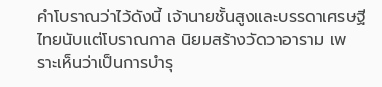คำโบราณว่าไว้ดังนี้ เจ้านายชั้นสูงและบรรดาเศรษฐีไทยนับแต่โบราณกาล นิยมสร้างวัดวาอาราม เพราะเห็นว่าเป็นการบำรุ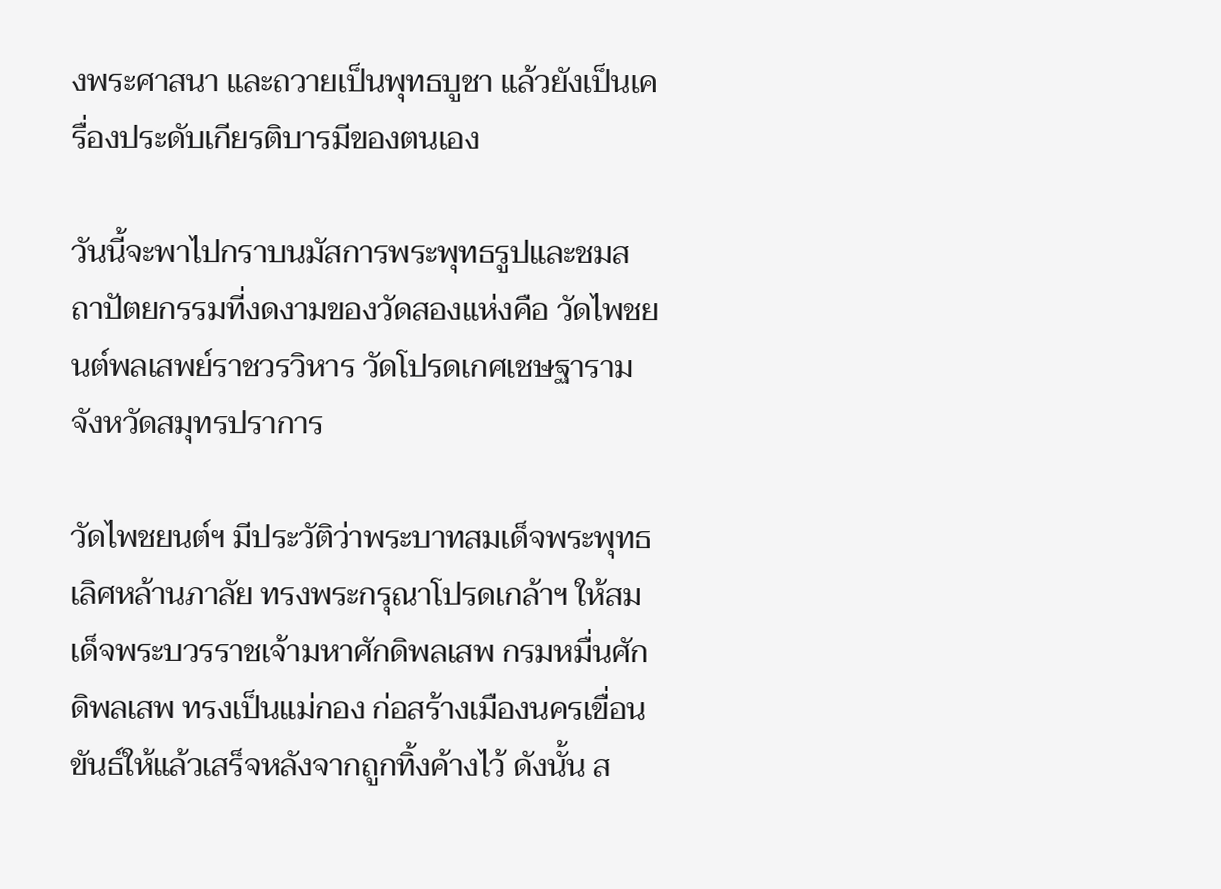งพระศาสนา และถวายเป็นพุทธบูชา แล้วยังเป็นเครื่องประดับเกียรติบารมีของตนเอง

วันนี้จะพาไปกราบนมัสการพระพุทธรูปและชมสถาปัตยกรรมที่งดงามของวัดสองแห่งคือ วัดไพชยนต์พลเสพย์ราชวรวิหาร วัดโปรดเกศเชษฐาราม จังหวัดสมุทรปราการ

วัดไพชยนต์ฯ มีประวัติว่าพระบาทสมเด็จพระพุทธเลิศหล้านภาลัย ทรงพระกรุณาโปรดเกล้าฯ ให้สมเด็จพระบวรราชเจ้ามหาศักดิพลเสพ กรมหมื่นศักดิพลเสพ ทรงเป็นแม่กอง ก่อสร้างเมืองนครเขื่อนขันธ์ให้แล้วเสร็จหลังจากถูกทิ้งค้างไว้ ดังนั้น ส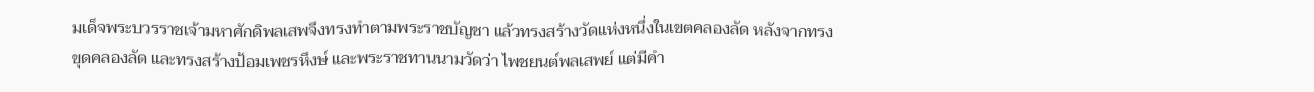มเด็จพระบวรราชเจ้ามหาศักดิพลเสพจึงทรงทำตามพระราชบัญชา แล้วทรงสร้างวัดแห่งหนึ่งในเขตคลองลัด หลังจากทรงขุดคลองลัด และทรงสร้างป้อมเพชรหึงษ์ และพระราชทานนามวัดว่า ไพชยนต์พลเสพย์ แต่มีคำ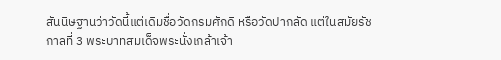สันนิษฐานว่าวัดนี้แต่เดิมชื่อวัดกรมศักดิ หรือวัดปากลัด แต่ในสมัยรัชกาลที่ 3 พระบาทสมเด็จพระนั่งเกล้าเจ้า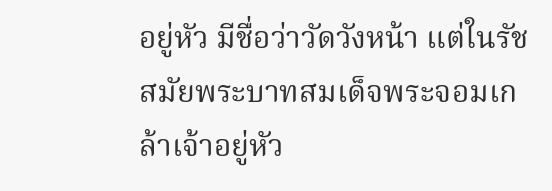อยู่หัว มีชื่อว่าวัดวังหน้า แต่ในรัชสมัยพระบาทสมเด็จพระจอมเกล้าเจ้าอยู่หัว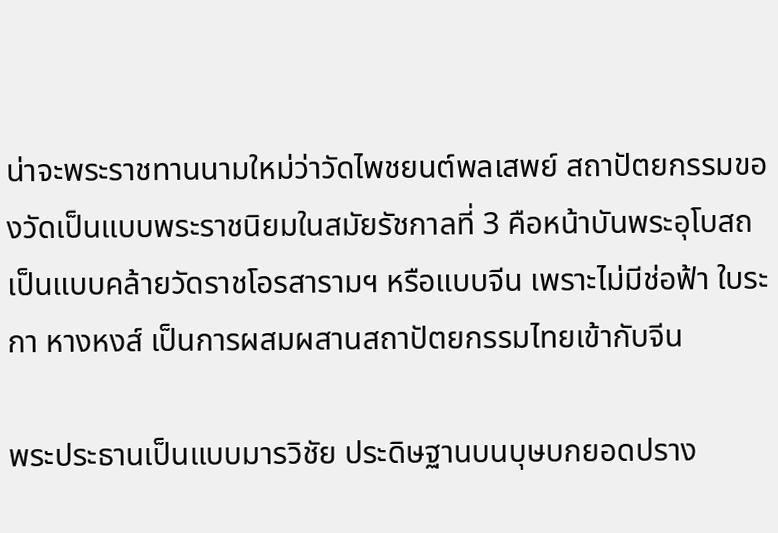น่าจะพระราชทานนามใหม่ว่าวัดไพชยนต์พลเสพย์ สถาปัตยกรรมของวัดเป็นแบบพระราชนิยมในสมัยรัชกาลที่ 3 คือหน้าบันพระอุโบสถเป็นแบบคล้ายวัดราชโอรสารามฯ หรือแบบจีน เพราะไม่มีช่อฟ้า ใบระกา หางหงส์ เป็นการผสมผสานสถาปัตยกรรมไทยเข้ากับจีน

พระประธานเป็นแบบมารวิชัย ประดิษฐานบนบุษบกยอดปราง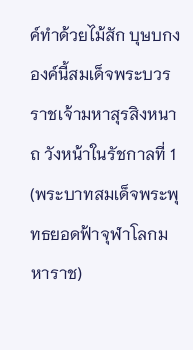ค์ทำด้วยไม้สัก บุษบกงองค์นี้สมเด็จพระบวรราชเจ้ามหาสุรสิงหนาถ วังหน้าในรัชกาลที่ 1 (พระบาทสมเด็จพระพุทธยอดฟ้าจุฬาโลกมหาราช)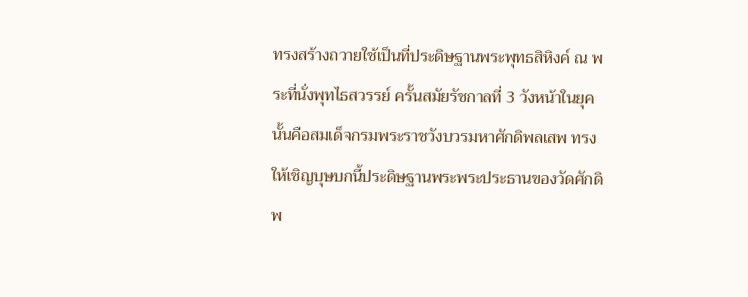ทรงสร้างถวายใช้เป็นที่ประดิษฐานพระพุทธสิหิงค์ ณ พระที่นั่งพุทไธสวรรย์ ครั้นสมัยรัชกาลที่ 3 วังหน้าในยุคนั้นคือสมเด็จกรมพระราชวังบวรมหาศักดิพลเสพ ทรงให้เชิญบุษบกนี้ประดิษฐานพระพระประธานของวัดศักดิพ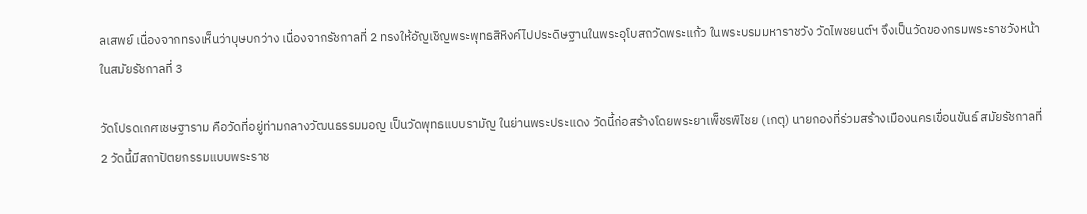ลเสพย์ เนื่องจากทรงเห็นว่าบุษบกว่าง เนื่องจากรัชกาลที่ 2 ทรงให้อัญเชิญพระพุทธสิหิงค์ไปประดิษฐานในพระอุโบสถวัดพระแก้ว ในพระบรมมหาราชวัง วัดไพชยนต์ฯ จึงเป็นวัดของกรมพระราชวังหน้าในสมัยรัชกาลที่ 3

วัดโปรดเกศเชษฐาราม คือวัดที่อยู่ท่ามกลางวัฒนธรรมมอญ เป็นวัดพุทธแบบรามัญ ในย่านพระประแดง วัดนี้ก่อสร้างโดยพระยาเพ็ชรพิไชย (เกตุ) นายกองที่ร่วมสร้างเมืองนครเขื่อนขันธ์ สมัยรัชกาลที่ 2 วัดนี้มีสถาปัตยกรรมแบบพระราช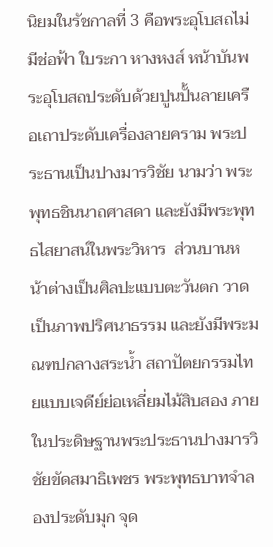นิยมในรัชกาลที่ 3 คือพระอุโบสถไม่มีช่อฟ้า ใบระกา หางหงส์ หน้าบันพระอุโบสถประดับด้วยปูนปั้นลายเครือเถาประดับเครื่องลายคราม พระประธานเป็นปางมารวิชัย นามว่า พระพุทธชินนาถศาสดา และยังมีพระพุทธไสยาสน์ในพระวิหาร  ส่วนบานหน้าต่างเป็นศิลปะแบบตะวันตก วาดเป็นภาพปริศนาธรรม และยังมีพระมณฑปกลางสระน้ำ สถาปัตยกรรมไทยแบบเจดีย์ย่อเหลี่ยมไม้สิบสอง ภายในประดิษฐานพระประธานปางมารวิชัยขัดสมาธิเพชร พระพุทธบาทจำลองประดับมุก จุด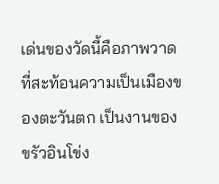เด่นของวัดนี้คือภาพวาดที่สะท้อนความเป็นเมืองของตะวันตก เป็นงานของขรัวอินโข่ง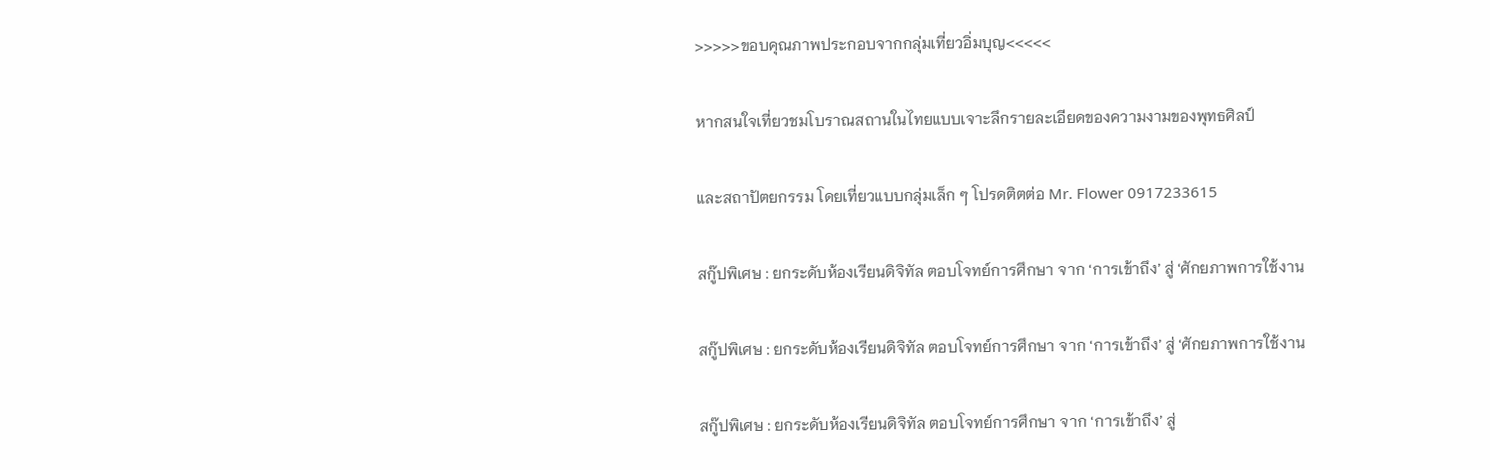>>>>>ขอบคุณภาพประกอบจากกลุ่มเที่ยวอิ่มบุญ<<<<<

หากสนใจเที่ยวชมโบราณสถานในไทยแบบเจาะลึกรายละเอียดของความงามของพุทธศิลป์

และสถาปัตยกรรม โดยเที่ยวแบบกลุ่มเล็ก ๆ โปรดติตต่อ Mr. Flower 0917233615

สกู๊ปพิเศษ : ยกระดับห้องเรียนดิจิทัล ตอบโจทย์การศึกษา จาก ‘การเข้าถึง’ สู่ ‘ศักยภาพการใช้งาน

สกู๊ปพิเศษ : ยกระดับห้องเรียนดิจิทัล ตอบโจทย์การศึกษา จาก ‘การเข้าถึง’ สู่ ‘ศักยภาพการใช้งาน

สกู๊ปพิเศษ : ยกระดับห้องเรียนดิจิทัล ตอบโจทย์การศึกษา จาก ‘การเข้าถึง’ สู่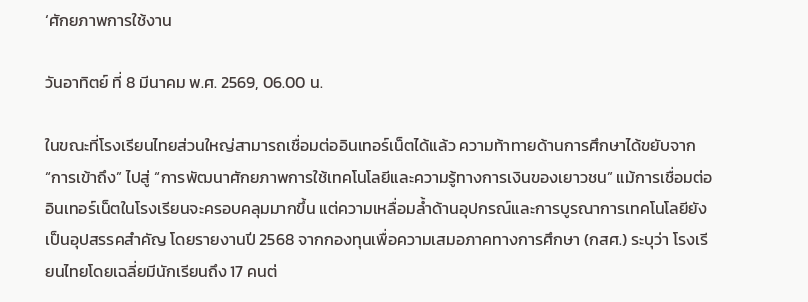‘ศักยภาพการใช้งาน

วันอาทิตย์ ที่ 8 มีนาคม พ.ศ. 2569, 06.00 น.

ในขณะที่โรงเรียนไทยส่วนใหญ่สามารถเชื่อมต่ออินเทอร์เน็ตได้แล้ว ความท้าทายด้านการศึกษาได้ขยับจาก “การเข้าถึง” ไปสู่ “การพัฒนาศักยภาพการใช้เทคโนโลยีและความรู้ทางการเงินของเยาวชน” แม้การเชื่อมต่ออินเทอร์เน็ตในโรงเรียนจะครอบคลุมมากขึ้น แต่ความเหลื่อมล้ำด้านอุปกรณ์และการบูรณาการเทคโนโลยียังเป็นอุปสรรคสำคัญ โดยรายงานปี 2568 จากกองทุนเพื่อความเสมอภาคทางการศึกษา (กสศ.) ระบุว่า โรงเรียนไทยโดยเฉลี่ยมีนักเรียนถึง 17 คนต่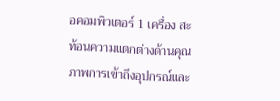อคอมพิวเตอร์ 1 เครื่อง สะท้อนความแตกต่างด้านคุณภาพการเข้าถึงอุปกรณ์และ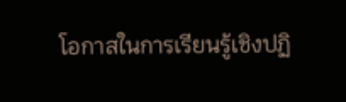โอกาสในการเรียนรู้เชิงปฏิ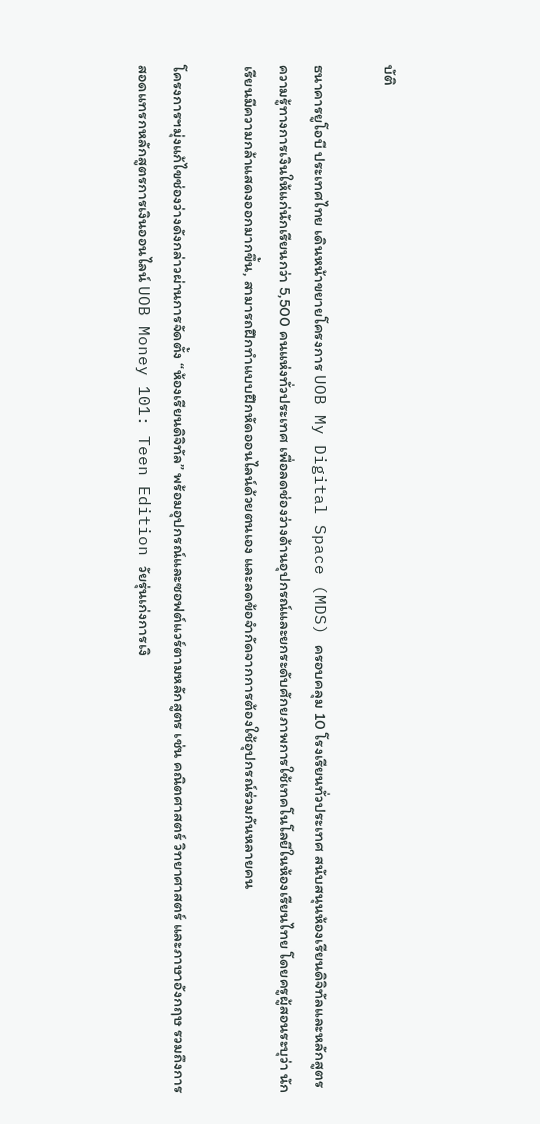บัติ

ธนาคารยูโอบี ประเทศไทย เดินหน้าขยายโครงการ UOB My Digital Space (MDS) ครอบคลุม 10 โรงเรียนทั่วประเทศ สนับสนุนห้องเรียนดิจิทัลและหลักสูตรความรู้ทางการเงินให้แก่นักเรียนกว่า 5,500 คนแห่งทั่วประเทศ เพื่อลดช่องว่างด้านอุปกรณ์และยกระดับศักยภาพการใช้เทคโนโลยีในห้องเรียนไทย โดยครูผู้สอนระบุว่า นักเรียนมีความกล้าแสดงออกมากขึ้น, สามารถฝึกทำแบบฝึกหัดออนไลน์ด้วยตนเอง และลดข้อจำกัดจากการต้องใช้อุปกรณ์ร่วมกันหลายคน

โครงการฯมุ่งแก้ไขช่องว่างดังกล่าวผ่านการจัดตั้ง “ห้องเรียนดิจิทัล” พร้อมอุปกรณ์และซอฟต์แวร์ตามหลักสูตร เช่น คณิตศาสตร์ วิทยาศาสตร์ และภาษาอังกฤษ รวมถึงการสอดแทรกหลักสูตรการเงินออนไลน์ UOB Money 101: Teen Edition วัยรุ่นเก่งการเงิ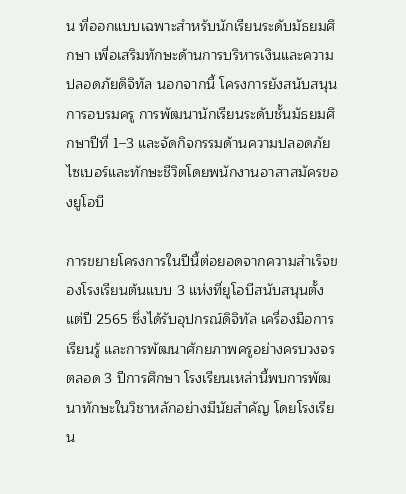น ที่ออกแบบเฉพาะสำหรับนักเรียนระดับมัธยมศึกษา เพื่อเสริมทักษะด้านการบริหารเงินและความปลอดภัยดิจิทัล นอกจากนี้ โครงการยังสนับสนุนการอบรมครู การพัฒนานักเรียนระดับชั้นมัธยมศึกษาปีที่ 1–3 และจัดกิจกรรมด้านความปลอดภัยไซเบอร์และทักษะชีวิตโดยพนักงานอาสาสมัครของยูโอบี

การขยายโครงการในปีนี้ต่อยอดจากความสำเร็จของโรงเรียนต้นแบบ 3 แห่งที่ยูโอบีสนับสนุนตั้งแต่ปี 2565 ซึ่งได้รับอุปกรณ์ดิจิทัล เครื่องมือการเรียนรู้ และการพัฒนาศักยภาพครูอย่างครบวงจร ตลอด 3 ปีการศึกษา โรงเรียนเหล่านี้พบการพัฒนาทักษะในวิชาหลักอย่างมีนัยสำคัญ โดยโรงเรียน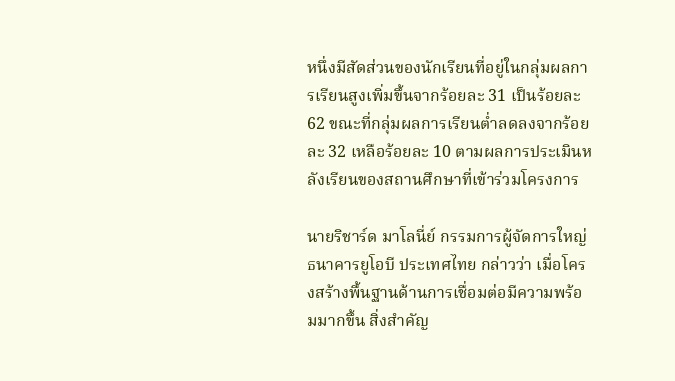หนึ่งมีสัดส่วนของนักเรียนที่อยู่ในกลุ่มผลการเรียนสูงเพิ่มขึ้นจากร้อยละ 31 เป็นร้อยละ 62 ขณะที่กลุ่มผลการเรียนต่ำลดลงจากร้อยละ 32 เหลือร้อยละ 10 ตามผลการประเมินหลังเรียนของสถานศึกษาที่เข้าร่วมโครงการ

นายริชาร์ด มาโลนี่ย์ กรรมการผู้จัดการใหญ่ ธนาคารยูโอบี ประเทศไทย กล่าวว่า เมื่อโครงสร้างพื้นฐานด้านการเชื่อมต่อมีความพร้อมมากขึ้น สิ่งสำคัญ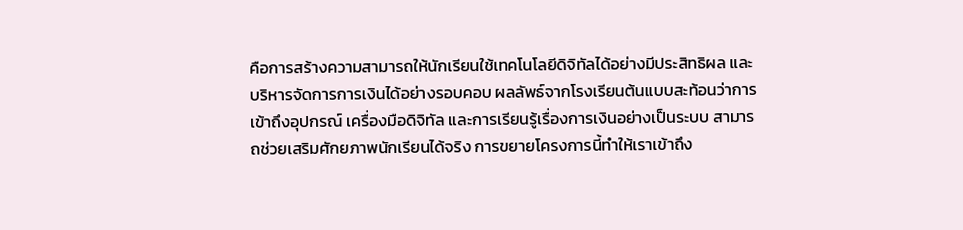คือการสร้างความสามารถให้นักเรียนใช้เทคโนโลยีดิจิทัลได้อย่างมีประสิทธิผล และบริหารจัดการการเงินได้อย่างรอบคอบ ผลลัพธ์จากโรงเรียนต้นแบบสะท้อนว่าการเข้าถึงอุปกรณ์ เครื่องมือดิจิทัล และการเรียนรู้เรื่องการเงินอย่างเป็นระบบ สามารถช่วยเสริมศักยภาพนักเรียนได้จริง การขยายโครงการนี้ทำให้เราเข้าถึง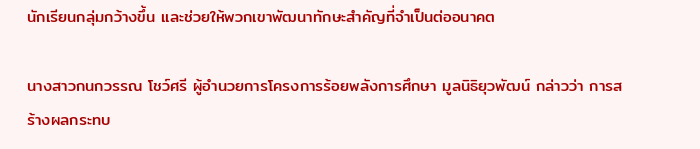นักเรียนกลุ่มกว้างขึ้น และช่วยให้พวกเขาพัฒนาทักษะสำคัญที่จำเป็นต่ออนาคต

นางสาวกนกวรรณ โชว์ศรี ผู้อำนวยการโครงการร้อยพลังการศึกษา มูลนิธิยุวพัฒน์ กล่าวว่า การสร้างผลกระทบ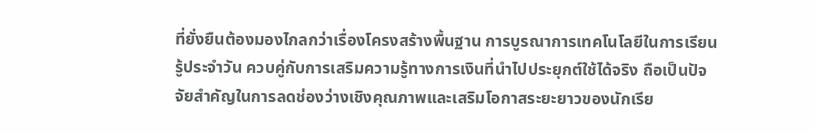ที่ยั่งยืนต้องมองไกลกว่าเรื่องโครงสร้างพื้นฐาน การบูรณาการเทคโนโลยีในการเรียนรู้ประจำวัน ควบคู่กับการเสริมความรู้ทางการเงินที่นำไปประยุกต์ใช้ได้จริง ถือเป็นปัจจัยสำคัญในการลดช่องว่างเชิงคุณภาพและเสริมโอกาสระยะยาวของนักเรีย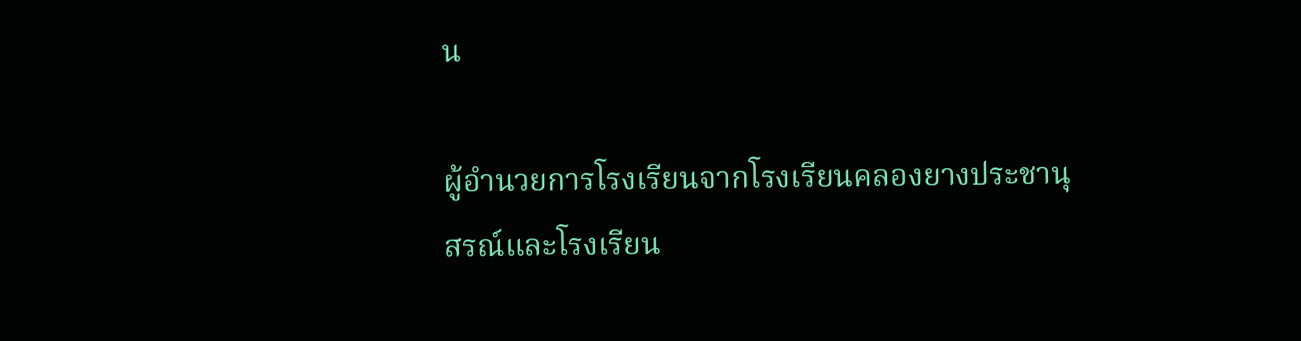น

ผู้อำนวยการโรงเรียนจากโรงเรียนคลองยางประชานุสรณ์และโรงเรียน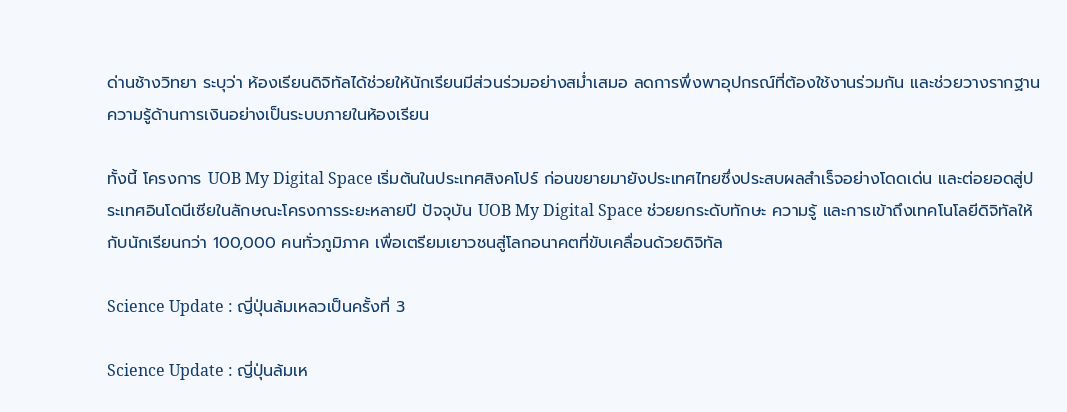ด่านช้างวิทยา ระบุว่า ห้องเรียนดิจิทัลได้ช่วยให้นักเรียนมีส่วนร่วมอย่างสม่ำเสมอ ลดการพึ่งพาอุปกรณ์ที่ต้องใช้งานร่วมกัน และช่วยวางรากฐานความรู้ด้านการเงินอย่างเป็นระบบภายในห้องเรียน

ทั้งนี้ โครงการ UOB My Digital Space เริ่มต้นในประเทศสิงคโปร์ ก่อนขยายมายังประเทศไทยซึ่งประสบผลสำเร็จอย่างโดดเด่น และต่อยอดสู่ประเทศอินโดนีเซียในลักษณะโครงการระยะหลายปี ปัจจุบัน UOB My Digital Space ช่วยยกระดับทักษะ ความรู้ และการเข้าถึงเทคโนโลยีดิจิทัลให้กับนักเรียนกว่า 100,000 คนทั่วภูมิภาค เพื่อเตรียมเยาวชนสู่โลกอนาคตที่ขับเคลื่อนด้วยดิจิทัล

Science Update : ญี่ปุ่นล้มเหลวเป็นครั้งที่ 3

Science Update : ญี่ปุ่นล้มเห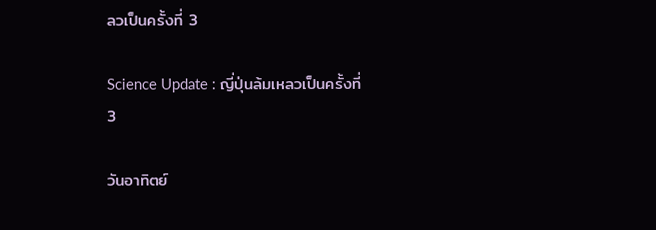ลวเป็นครั้งที่ 3

Science Update : ญี่ปุ่นล้มเหลวเป็นครั้งที่ 3

วันอาทิตย์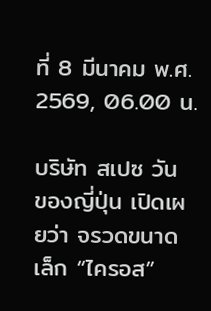ที่ 8 มีนาคม พ.ศ. 2569, 06.00 น.

บริษัท สเปซ วัน ของญี่ปุ่น เปิดเผยว่า จรวดขนาดเล็ก “ไครอส”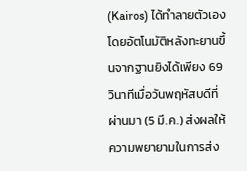(Kairos) ได้ทำลายตัวเองโดยอัตโนมัติหลังทะยานขึ้นจากฐานยิงได้เพียง 69 วินาทีเมื่อวันพฤหัสบดีที่ผ่านมา (5 มี.ค.) ส่งผลให้ความพยายามในการส่ง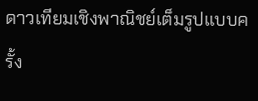ดาวเทียมเชิงพาณิชย์เต็มรูปแบบครั้ง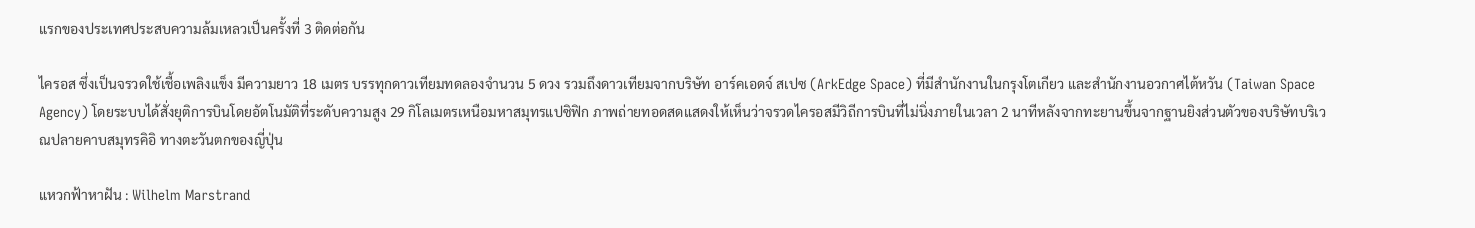แรกของประเทศประสบความล้มเหลวเป็นครั้งที่ 3 ติดต่อกัน

ไครอส ซึ่งเป็นจรวดใช้เชื้อเพลิงแข็ง มีความยาว 18 เมตร บรรทุกดาวเทียมทดลองจำนวน 5 ดวง รวมถึงดาวเทียมจากบริษัท อาร์คเอดจ์ สเปซ (ArkEdge Space) ที่มีสำนักงานในกรุงโตเกียว และสำนักงานอวกาศไต้หวัน (Taiwan Space Agency) โดยระบบได้สั่งยุติการบินโดยอัตโนมัติที่ระดับความสูง 29 กิโลเมตรเหนือมหาสมุทรแปซิฟิก ภาพถ่ายทอดสดแสดงให้เห็นว่าจรวดไครอสมีวิถีการบินที่ไม่นิ่งภายในเวลา 2 นาทีหลังจากทะยานขึ้นจากฐานยิงส่วนตัวของบริษัทบริเวณปลายคาบสมุทรคิอิ ทางตะวันตกของญี่ปุ่น

แหวกฟ้าหาฝัน : Wilhelm Marstrand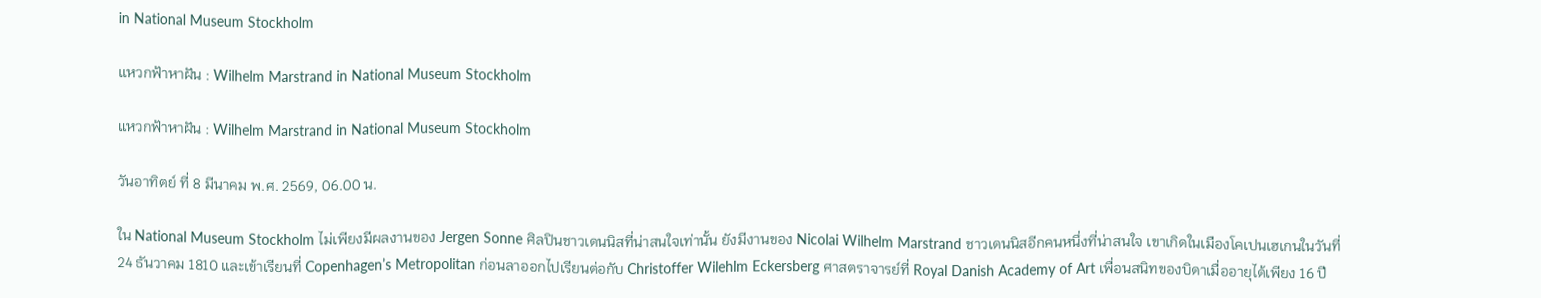in National Museum Stockholm

แหวกฟ้าหาฝัน : Wilhelm Marstrand in National Museum Stockholm

แหวกฟ้าหาฝัน : Wilhelm Marstrand in National Museum Stockholm

วันอาทิตย์ ที่ 8 มีนาคม พ.ศ. 2569, 06.00 น.

ใน National Museum Stockholm ไม่เพียงมีผลงานของ Jergen Sonne ศิลปินชาวเดนนิสที่น่าสนใจเท่านั้น ยังมีงานของ Nicolai Wilhelm Marstrand ชาวเดนนิสอีกคนหนึ่งที่น่าสนใจ เขาเกิดในเมืองโคเปนเฮเกนในวันที่ 24 ธันวาคม 1810 และเข้าเรียนที่ Copenhagen’s Metropolitan ก่อนลาออกไปเรียนต่อกับ Christoffer Wilehlm Eckersberg ศาสตราจารย์ที่ Royal Danish Academy of Art เพื่อนสนิทของบิดาเมื่ออายุได้เพียง 16 ปี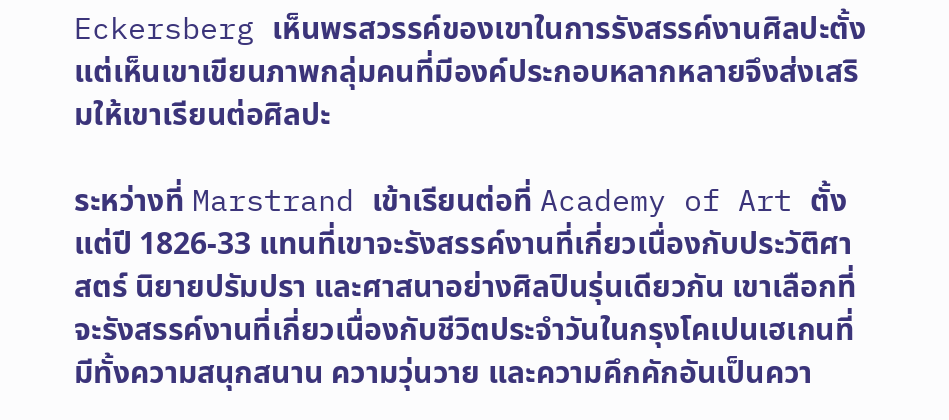Eckersberg เห็นพรสวรรค์ของเขาในการรังสรรค์งานศิลปะตั้งแต่เห็นเขาเขียนภาพกลุ่มคนที่มีองค์ประกอบหลากหลายจึงส่งเสริมให้เขาเรียนต่อศิลปะ

ระหว่างที่ Marstrand เข้าเรียนต่อที่ Academy of Art ตั้งแต่ปี 1826-33 แทนที่เขาจะรังสรรค์งานที่เกี่ยวเนื่องกับประวัติศาสตร์ นิยายปรัมปรา และศาสนาอย่างศิลปินรุ่นเดียวกัน เขาเลือกที่จะรังสรรค์งานที่เกี่ยวเนื่องกับชีวิตประจำวันในกรุงโคเปนเฮเกนที่มีทั้งความสนุกสนาน ความวุ่นวาย และความคึกคักอันเป็นควา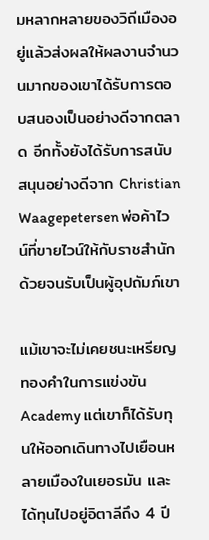มหลากหลายของวิถีเมืองอยู่แล้วส่งผลให้ผลงานจำนวนมากของเขาได้รับการตอบสนองเป็นอย่างดีจากตลาด อีกทั้งยังได้รับการสนับสนุนอย่างดีจาก Christian Waagepetersen พ่อค้าไวน์ที่ขายไวน์ให้กับราชสำนักด้วยจนรับเป็นผู้อุปถัมภ์เขา

แม้เขาจะไม่เคยชนะเหรียญทองคำในการแข่งขัน Academy แต่เขาก็ได้รับทุนให้ออกเดินทางไปเยือนหลายเมืองในเยอรมัน และได้ทุนไปอยู่อิตาลีถึง 4 ปี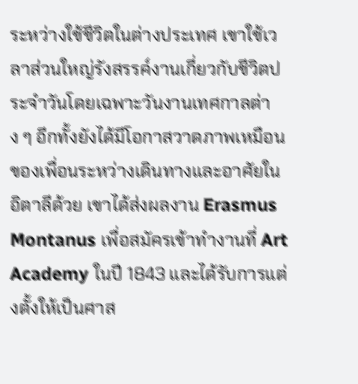ระหว่างใช้ชีวิตในต่างประเทศ เขาใช้เวลาส่วนใหญ่รังสรรค์งานเกี่ยวกับชีวิตประจำวันโดยเฉพาะวันงานเทศกาลต่าง ๆ อีกทั้งยังได้มีโอกาสวาดภาพเหมือนของเพื่อนระหว่างเดินทางและอาศัยในอิตาลีด้วย เขาได้ส่งผลงาน Erasmus Montanus เพื่อสมัครเข้าทำงานที่ Art Academy ในปี 1843 และได้รับการแต่งตั้งให้เป็นศาส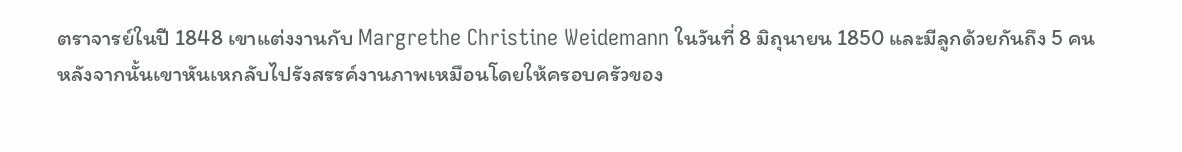ตราจารย์ในปี 1848 เขาแต่งงานกับ Margrethe Christine Weidemann ในวันที่ 8 มิถุนายน 1850 และมีลูกด้วยกันถึง 5 คน หลังจากนั้นเขาหันเหกลับไปรังสรรค์งานภาพเหมือนโดยให้ครอบครัวของ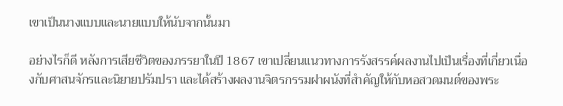เขาเป็นนางแบบและนายแบบให้นับจากนั้นมา

อย่างไรก็ดี หลังการเสียชีวิตของภรรยาในปี 1867 เขาเปลี่ยนแนวทางการรังสรรค์ผลงานไปเป็นเรื่องที่เกี่ยวเนื่องกับศาสนจักรและนิยายปรัมปรา และได้สร้างผลงานจิตรกรรมฝาผนังที่สำคัญให้กับหอสวดมนต์ของพระ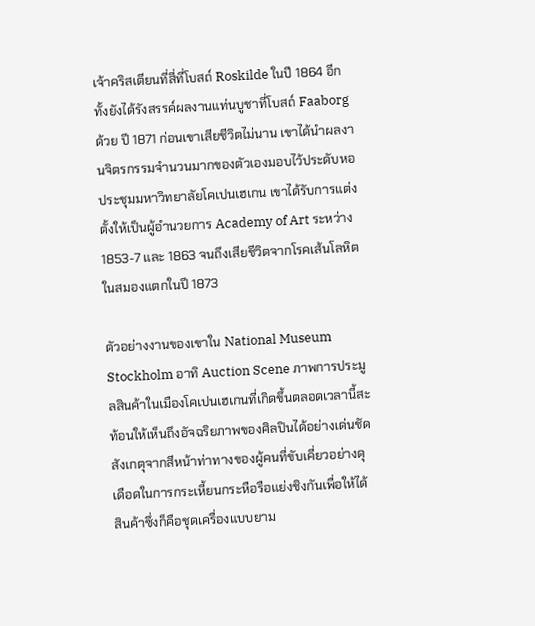เจ้าคริสเตียนที่สี่ที่โบสถ์ Roskilde ในปี 1864 อีกทั้งยังได้รังสรรค์ผลงานแท่นบูชาที่โบสถ์ Faaborg ด้วย ปี 1871 ก่อนเขาเสียชีวิตไม่นาน เขาได้นำผลงานจิตรกรรมจำนวนมากของตัวเองมอบไว้ประดับหอประชุมมหาวิทยาลัยโคเปนเฮเกน เขาได้รับการแต่งตั้งให้เป็นผู้อำนวยการ Academy of Art ระหว่าง 1853-7 และ 1863 จนถึงเสียชีวิตจากโรคเส้นโลหิตในสมองแตกในปี 1873

ตัวอย่างงานของเขาใน National Museum Stockholm อาทิ Auction Scene ภาพการประมูลสินค้าในเมืองโคเปนเฮเกนที่เกิดขึ้นตลอดเวลานี้สะท้อนให้เห็นถึงอัจฉริยภาพของศิลปินได้อย่างเด่นชัด สังเกตุจากสีหน้าท่าทางของผู้คนที่ขับเคี่ยวอย่างดุเดือดในการกระเหี้ยนกระหือรือแย่งชิงกันเพื่อให้ได้สินค้าซึ่งก็คือชุดเครื่องแบบยาม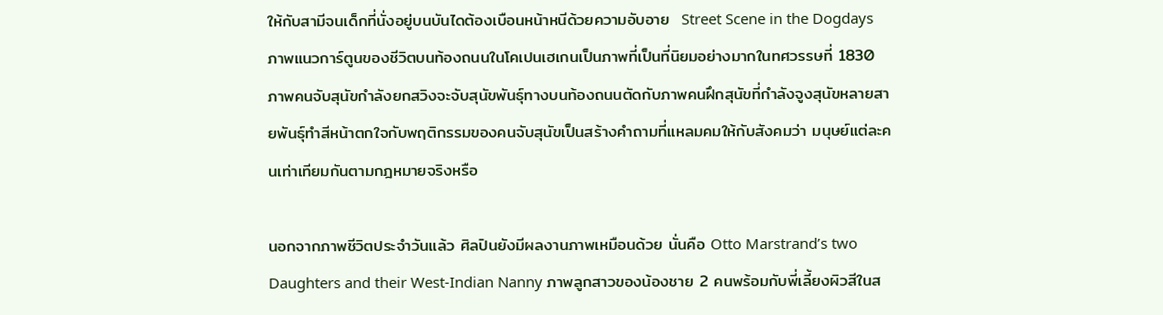ให้กับสามีจนเด็กที่นั่งอยู่บนบันไดต้องเบือนหน้าหนีด้วยความอับอาย  Street Scene in the Dogdays ภาพแนวการ์ตูนของชีวิตบนท้องถนนในโคเปนเฮเกนเป็นภาพที่เป็นที่นิยมอย่างมากในทศวรรษที่ 1830 ภาพคนจับสุนัขกำลังยกสวิงจะจับสุนัขพันธุ์ทางบนท้องถนนตัดกับภาพคนฝึกสุนัขที่กำลังจูงสุนัขหลายสายพันธุ์ทำสีหน้าตกใจกับพฤติกรรมของคนจับสุนัขเป็นสร้างคำถามที่แหลมคมให้กับสังคมว่า มนุษย์แต่ละคนเท่าเทียมกันตามกฎหมายจริงหรือ

นอกจากภาพชีวิตประจำวันแล้ว ศิลปินยังมีผลงานภาพเหมือนด้วย นั่นคือ Otto Marstrand’s two Daughters and their West-Indian Nanny ภาพลูกสาวของน้องชาย 2 คนพร้อมกับพี่เลี้ยงผิวสีในส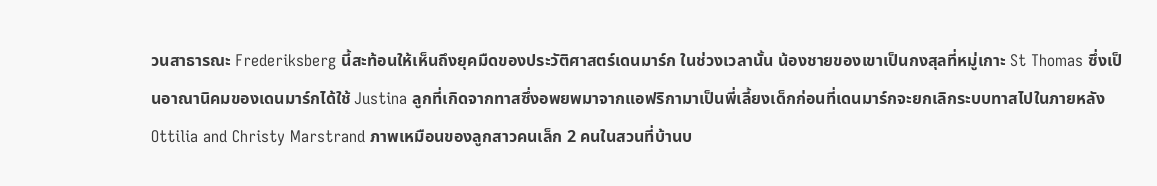วนสาธารณะ Frederiksberg นี้สะท้อนให้เห็นถึงยุคมืดของประวัติศาสตร์เดนมาร์ก ในช่วงเวลานั้น น้องชายของเขาเป็นกงสุลที่หมู่เกาะ St Thomas ซึ่งเป็นอาณานิคมของเดนมาร์กได้ใช้ Justina ลูกที่เกิดจากทาสซึ่งอพยพมาจากแอฟริกามาเป็นพี่เลี้ยงเด็กก่อนที่เดนมาร์กจะยกเลิกระบบทาสไปในภายหลัง Ottilia and Christy Marstrand ภาพเหมือนของลูกสาวคนเล็ก 2 คนในสวนที่บ้านบ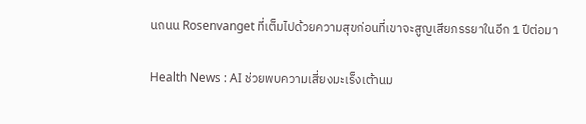นถนน Rosenvanget ที่เต็มไปด้วยความสุขก่อนที่เขาจะสูญเสียภรรยาในอีก 1 ปีต่อมา

Health News : AI ช่วยพบความเสี่ยงมะเร็งเต้านม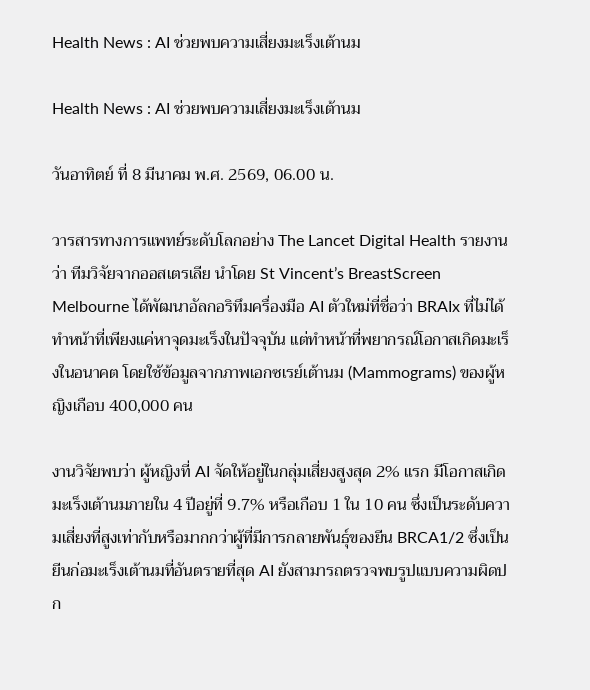Health News : AI ช่วยพบความเสี่ยงมะเร็งเต้านม

Health News : AI ช่วยพบความเสี่ยงมะเร็งเต้านม

วันอาทิตย์ ที่ 8 มีนาคม พ.ศ. 2569, 06.00 น.

วารสารทางการแพทย์ระดับโลกอย่าง The Lancet Digital Health รายงานว่า ทีมวิจัยจากออสเตรเลีย นำโดย St Vincent’s BreastScreen Melbourne ได้พัฒนาอัลกอริทึมครื่องมือ AI ตัวใหม่ที่ชื่อว่า BRAIx ที่ไม่ได้ทำหน้าที่เพียงแค่หาจุดมะเร็งในปัจจุบัน แต่ทำหน้าที่พยากรณ์โอกาสเกิดมะเร็งในอนาคต โดยใช้ข้อมูลจากภาพเอกซเรย์เต้านม (Mammograms) ของผู้หญิงเกือบ 400,000 คน

งานวิจัยพบว่า ผู้หญิงที่ AI จัดให้อยู่ในกลุ่มเสี่ยงสูงสุด 2% แรก มีโอกาสเกิดมะเร็งเต้านมภายใน 4 ปีอยู่ที่ 9.7% หรือเกือบ 1 ใน 10 คน ซึ่งเป็นระดับความเสี่ยงที่สูงเท่ากับหรือมากกว่าผู้ที่มีการกลายพันธุ์ของยีน BRCA1/2 ซึ่งเป็นยีนก่อมะเร็งเต้านมที่อันตรายที่สุด AI ยังสามารถตรวจพบรูปแบบความผิดปก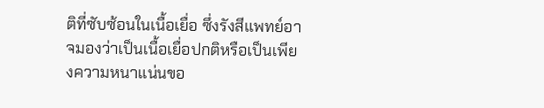ติที่ซับซ้อนในเนื้อเยื่อ ซึ่งรังสีแพทย์อาจมองว่าเป็นเนื้อเยื่อปกติหรือเป็นเพียงความหนาแน่นขอ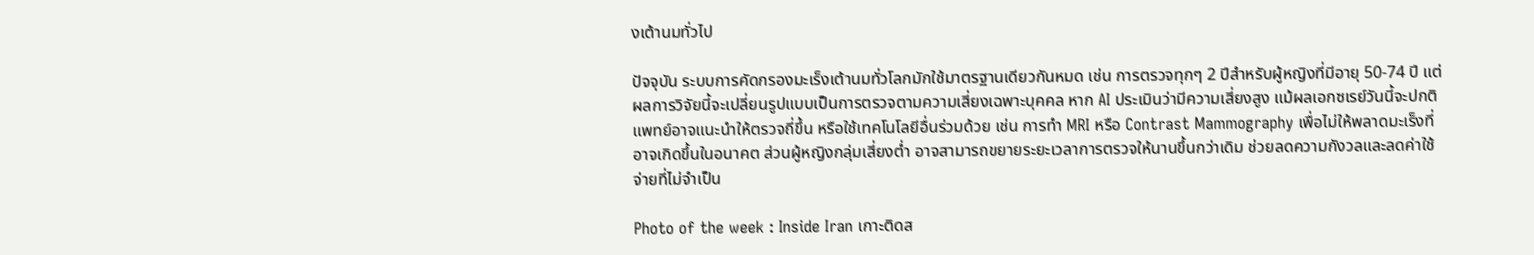งเต้านมทั่วไป

ปัจจุบัน ระบบการคัดกรองมะเร็งเต้านมทั่วโลกมักใช้มาตรฐานเดียวกันหมด เช่น การตรวจทุกๆ 2 ปีสำหรับผู้หญิงที่มีอายุ 50-74 ปี แต่ผลการวิจัยนี้จะเปลี่ยนรูปแบบเป็นการตรวจตามความเสี่ยงเฉพาะบุคคล หาก AI ประเมินว่ามีความเสี่ยงสูง แม้ผลเอกซเรย์วันนี้จะปกติ แพทย์อาจแนะนำให้ตรวจถี่ขึ้น หรือใช้เทคโนโลยีอื่นร่วมด้วย เช่น การทำ MRI หรือ Contrast Mammography เพื่อไม่ให้พลาดมะเร็งที่อาจเกิดขึ้นในอนาคต ส่วนผู้หญิงกลุ่มเสี่ยงต่ำ อาจสามารถขยายระยะเวลาการตรวจให้นานขึ้นกว่าเดิม ช่วยลดความกังวลและลดค่าใช้จ่ายที่ไม่จำเป็น

Photo of the week : Inside Iran เกาะติดส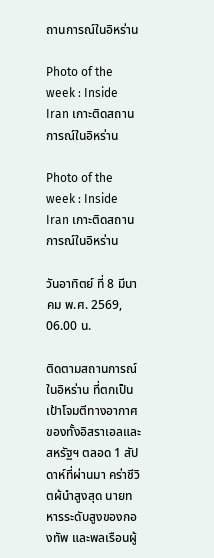ถานการณ์ในอิหร่าน

Photo of the week : Inside Iran เกาะติดสถานการณ์ในอิหร่าน

Photo of the week : Inside Iran เกาะติดสถานการณ์ในอิหร่าน

วันอาทิตย์ ที่ 8 มีนาคม พ.ศ. 2569, 06.00 น.

ติดตามสถานการณ์ในอิหร่าน ที่ตกเป็นเป้าโจมตีทางอากาศของทั้งอิสราเอลและสหรัฐฯ ตลอด 1 สัปดาห์ที่ผ่านมา คร่าชีวิตผ้นำสูงสุด นายทหารระดับสูงของกองทัพ และพลเรือนผู้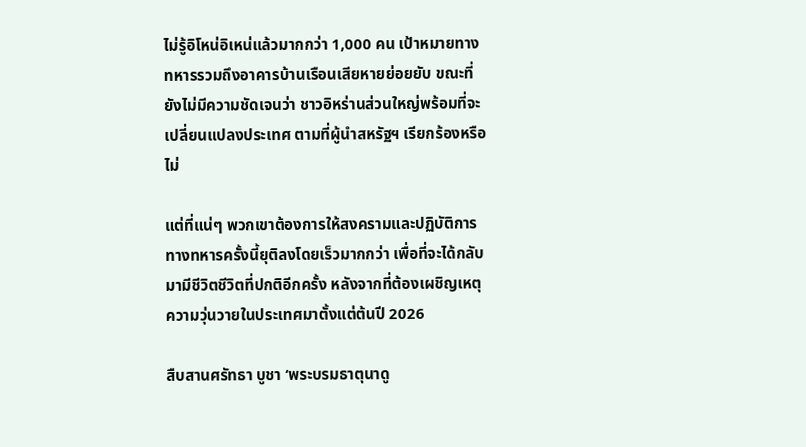ไม่รู้อิโหน่อิเหน่แล้วมากกว่า 1,000 คน เป้าหมายทางทหารรวมถึงอาคารบ้านเรือนเสียหายย่อยยับ ขณะที่ยังไม่มีความชัดเจนว่า ชาวอิหร่านส่วนใหญ่พร้อมที่จะเปลี่ยนแปลงประเทศ ตามที่ผู้นำสหรัฐฯ เรียกร้องหรือไม่

แต่ที่แน่ๆ พวกเขาต้องการให้สงครามและปฏิบัติการทางทหารครั้งนี้ยุติลงโดยเร็วมากกว่า เพื่อที่จะได้กลับมามีชีวิตชีวิตที่ปกติอีกครั้ง หลังจากที่ต้องเผชิญเหตุความวุ่นวายในประเทศมาตั้งแต่ต้นปี 2026

สืบสานศรัทธา บูชา ‘พระบรมธาตุนาดู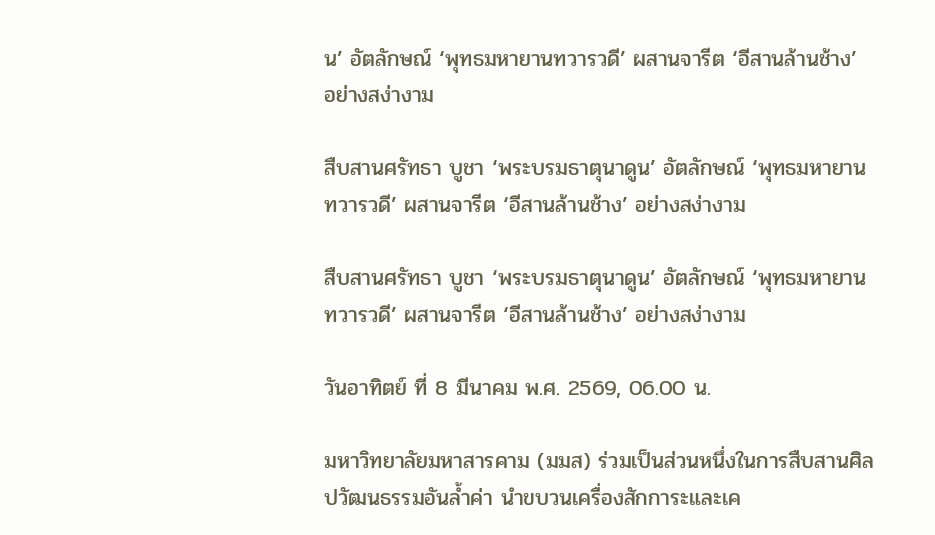น’ อัตลักษณ์ ‘พุทธมหายานทวารวดี’ ผสานจารีต ‘อีสานล้านช้าง’ อย่างสง่างาม

สืบสานศรัทธา บูชา ‘พระบรมธาตุนาดูน’ อัตลักษณ์ ‘พุทธมหายานทวารวดี’ ผสานจารีต ‘อีสานล้านช้าง’ อย่างสง่างาม

สืบสานศรัทธา บูชา ‘พระบรมธาตุนาดูน’ อัตลักษณ์ ‘พุทธมหายานทวารวดี’ ผสานจารีต ‘อีสานล้านช้าง’ อย่างสง่างาม

วันอาทิตย์ ที่ 8 มีนาคม พ.ศ. 2569, 06.00 น.

มหาวิทยาลัยมหาสารคาม (มมส) ร่วมเป็นส่วนหนึ่งในการสืบสานศิลปวัฒนธรรมอันล้ำค่า นำขบวนเครื่องสักการะและเค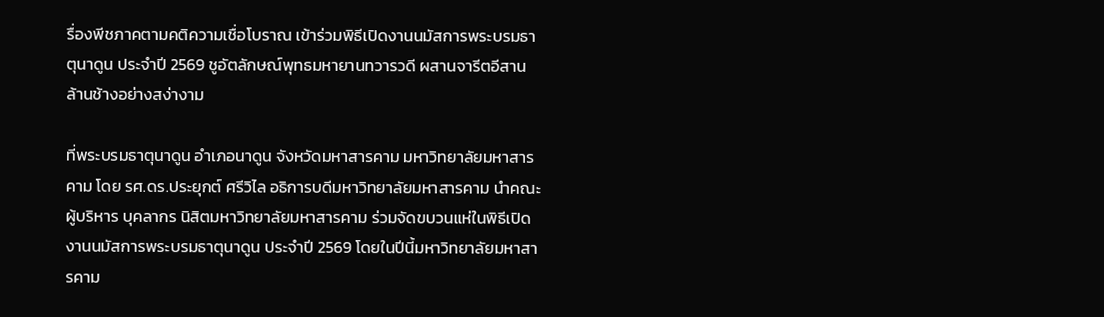รื่องพีชภาคตามคติความเชื่อโบราณ เข้าร่วมพิธีเปิดงานนมัสการพระบรมธาตุนาดูน ประจำปี 2569 ชูอัตลักษณ์พุทธมหายานทวารวดี ผสานจารีตอีสานล้านช้างอย่างสง่างาม

ที่พระบรมธาตุนาดูน อำเภอนาดูน จังหวัดมหาสารคาม มหาวิทยาลัยมหาสารคาม โดย รศ.ดร.ประยุกต์ ศรีวิไล อธิการบดีมหาวิทยาลัยมหาสารคาม นำคณะผู้บริหาร บุคลากร นิสิตมหาวิทยาลัยมหาสารคาม ร่วมจัดขบวนแห่ในพิธีเปิดงานนมัสการพระบรมธาตุนาดูน ประจำปี 2569 โดยในปีนี้มหาวิทยาลัยมหาสารคาม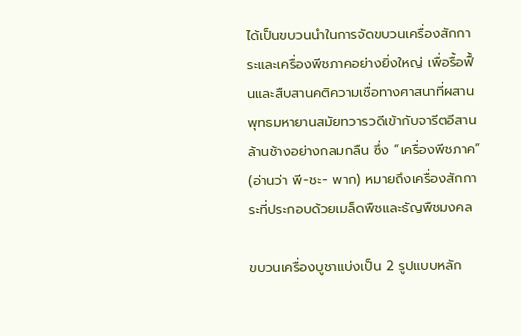ได้เป็นขบวนนำในการจัดขบวนเครื่องสักการะและเครื่องพีชภาคอย่างยิ่งใหญ่ เพื่อรื้อฟื้นและสืบสานคติความเชื่อทางศาสนาที่ผสานพุทธมหายานสมัยทวารวดีเข้ากับจารีตอีสานล้านช้างอย่างกลมกลืน ซึ่ง “เครื่องพีชภาค” (อ่านว่า พี-ชะ- พาก) หมายถึงเครื่องสักการะที่ประกอบด้วยเมล็ดพืชและธัญพืชมงคล

ขบวนเครื่องบูชาแบ่งเป็น 2 รูปแบบหลัก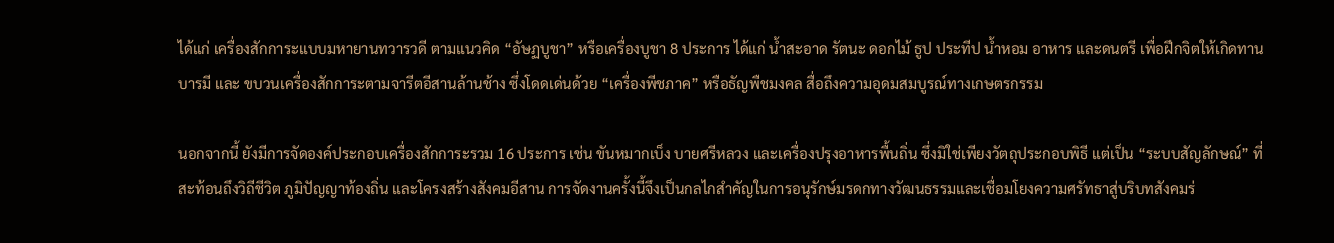ได้แก่ เครื่องสักการะแบบมหายานทวารวดี ตามแนวคิด “อัษฏบูชา” หรือเครื่องบูชา 8 ประการ ได้แก่ น้ำสะอาด รัตนะ ดอกไม้ ธูป ประทีป น้ำหอม อาหาร และดนตรี เพื่อฝึกจิตให้เกิดทานบารมี และ ขบวนเครื่องสักการะตามจารีตอีสานล้านช้าง ซึ่งโดดเด่นด้วย “เครื่องพีชภาค” หรือธัญพืชมงคล สื่อถึงความอุดมสมบูรณ์ทางเกษตรกรรม

นอกจากนี้ ยังมีการจัดองค์ประกอบเครื่องสักการะรวม 16 ประการ เช่น ขันหมากเบ็ง บายศรีหลวง และเครื่องปรุงอาหารพื้นถิ่น ซึ่งมิใช่เพียงวัตถุประกอบพิธี แต่เป็น “ระบบสัญลักษณ์” ที่สะท้อนถึงวิถีชีวิต ภูมิปัญญาท้องถิ่น และโครงสร้างสังคมอีสาน การจัดงานครั้งนี้จึงเป็นกลไกสำคัญในการอนุรักษ์มรดกทางวัฒนธรรมและเชื่อมโยงความศรัทธาสู่บริบทสังคมร่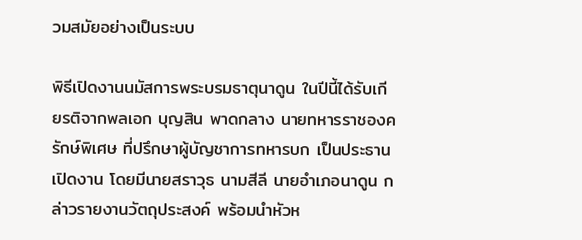วมสมัยอย่างเป็นระบบ

พิธีเปิดงานนมัสการพระบรมธาตุนาดูน ในปีนี้ได้รับเกียรติจากพลเอก บุญสิน พาดกลาง นายทหารราชองครักษ์พิเศษ ที่ปรึกษาผู้บัญชาการทหารบก เป็นประธานเปิดงาน โดยมีนายสราวุธ นามสีลี นายอำเภอนาดูน กล่าวรายงานวัตถุประสงค์ พร้อมนำหัวห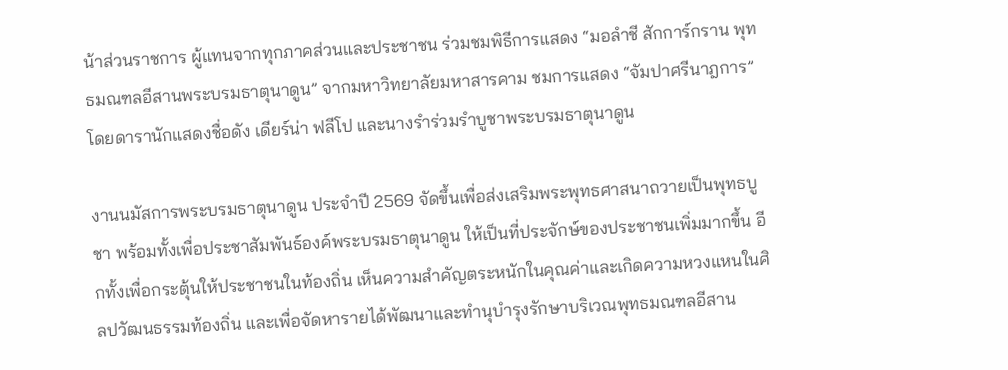น้าส่วนราชการ ผู้แทนจากทุกภาคส่วนและประชาชน ร่วมชมพิธีการแสดง “มอลำชี สักการ์กราน พุทธมณฑลอีสานพระบรมธาตุนาดูน” จากมหาวิทยาลัยมหาสารคาม ชมการแสดง “จัมปาศรีนาฎการ” โดยดารานักแสดงชื่อดัง เดียร์น่า ฟลีโป และนางรำร่วมรำบูชาพระบรมธาตุนาดูน

งานนมัสการพระบรมธาตุนาดูน ประจำปี 2569 จัดขึ้นเพื่อส่งเสริมพระพุทธศาสนาถวายเป็นพุทธบูชา พร้อมทั้งเพื่อประชาสัมพันธ์องค์พระบรมธาตุนาดูน ให้เป็นที่ประจักษ์ของประชาชนเพิ่มมากขึ้น อีกทั้งเพื่อกระตุ้นให้ประชาชนในท้องถิ่น เห็นความสำคัญตระหนักในคุณค่าและเกิดความหวงแหนในศิลปวัฒนธรรมท้องถิ่น และเพื่อจัดหารายได้พัฒนาและทำนุบำรุงรักษาบริเวณพุทธมณฑลอีสาน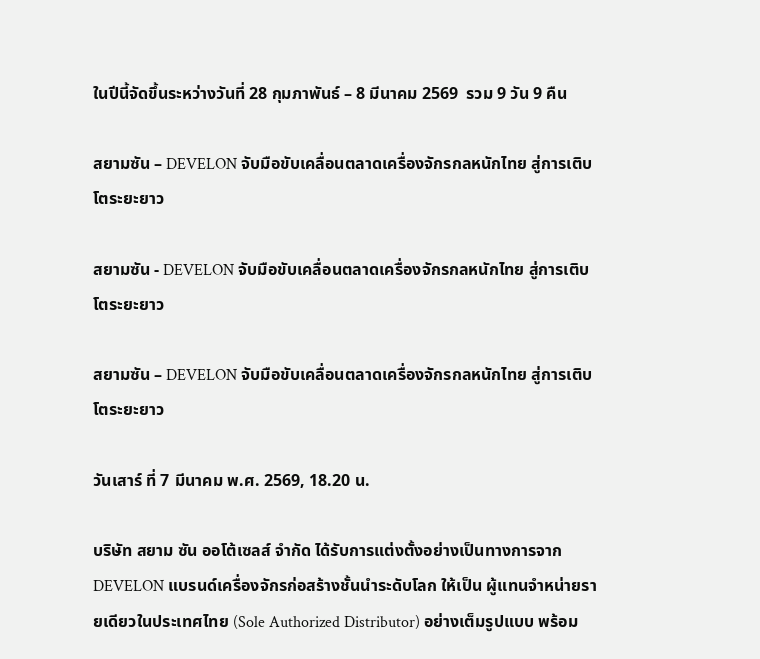ในปีนี้จัดขึ้นระหว่างวันที่ 28 กุมภาพันธ์ – 8 มีนาคม 2569  รวม 9 วัน 9 คืน

สยามซัน – DEVELON จับมือขับเคลื่อนตลาดเครื่องจักรกลหนักไทย สู่การเติบโตระยะยาว

สยามซัน - DEVELON จับมือขับเคลื่อนตลาดเครื่องจักรกลหนักไทย สู่การเติบโตระยะยาว

สยามซัน – DEVELON จับมือขับเคลื่อนตลาดเครื่องจักรกลหนักไทย สู่การเติบโตระยะยาว

วันเสาร์ ที่ 7 มีนาคม พ.ศ. 2569, 18.20 น.

บริษัท สยาม ซัน ออโต้เซลส์ จำกัด ได้รับการแต่งตั้งอย่างเป็นทางการจาก DEVELON แบรนด์เครื่องจักรก่อสร้างชั้นนำระดับโลก ให้เป็น ผู้แทนจำหน่ายรายเดียวในประเทศไทย (Sole Authorized Distributor) อย่างเต็มรูปแบบ พร้อม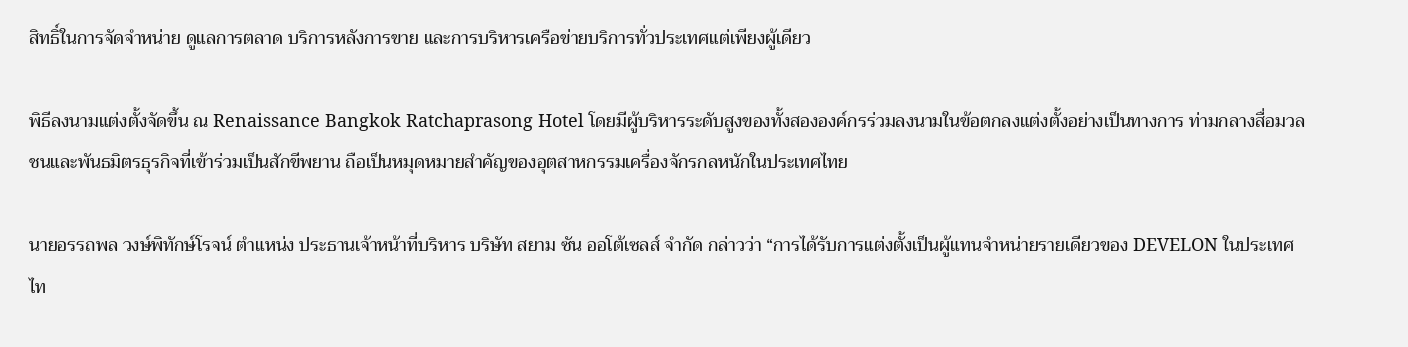สิทธิ์ในการจัดจำหน่าย ดูแลการตลาด บริการหลังการขาย และการบริหารเครือข่ายบริการทั่วประเทศแต่เพียงผู้เดียว

พิธีลงนามแต่งตั้งจัดขึ้น ณ Renaissance Bangkok Ratchaprasong Hotel โดยมีผู้บริหารระดับสูงของทั้งสององค์กรร่วมลงนามในข้อตกลงแต่งตั้งอย่างเป็นทางการ ท่ามกลางสื่อมวลชนและพันธมิตรธุรกิจที่เข้าร่วมเป็นสักขีพยาน ถือเป็นหมุดหมายสำคัญของอุตสาหกรรมเครื่องจักรกลหนักในประเทศไทย

นายอรรถพล วงษ์พิทักษ์โรจน์ ตำแหน่ง ประธานเจ้าหน้าที่บริหาร บริษัท สยาม ซัน ออโต้เซลส์ จำกัด กล่าวว่า “การได้รับการแต่งตั้งเป็นผู้แทนจำหน่ายรายเดียวของ DEVELON ในประเทศไท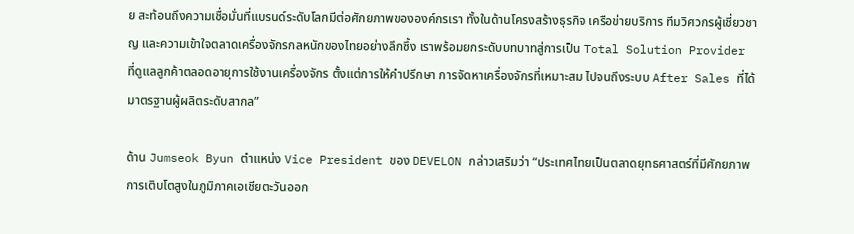ย สะท้อนถึงความเชื่อมั่นที่แบรนด์ระดับโลกมีต่อศักยภาพขององค์กรเรา ทั้งในด้านโครงสร้างธุรกิจ เครือข่ายบริการ ทีมวิศวกรผู้เชี่ยวชาญ และความเข้าใจตลาดเครื่องจักรกลหนักของไทยอย่างลึกซึ้ง เราพร้อมยกระดับบทบาทสู่การเป็น Total Solution Provider ที่ดูแลลูกค้าตลอดอายุการใช้งานเครื่องจักร ตั้งแต่การให้คำปรึกษา การจัดหาเครื่องจักรที่เหมาะสม ไปจนถึงระบบ After Sales ที่ได้มาตรฐานผู้ผลิตระดับสากล”

ด้าน Jumseok Byun ตำแหน่ง Vice President ของ DEVELON กล่าวเสริมว่า “ประเทศไทยเป็นตลาดยุทธศาสตร์ที่มีศักยภาพการเติบโตสูงในภูมิภาคเอเชียตะวันออก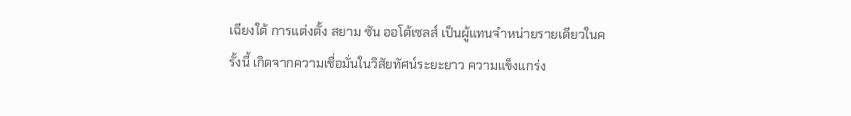เฉียงใต้ การแต่งตั้ง สยาม ซัน ออโต้เซลส์ เป็นผู้แทนจำหน่ายรายเดียวในครั้งนี้ เกิดจากความเชื่อมั่นในวิสัยทัศน์ระยะยาว ความแข็งแกร่ง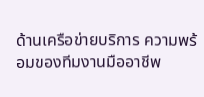ด้านเครือข่ายบริการ ความพร้อมของทีมงานมืออาชีพ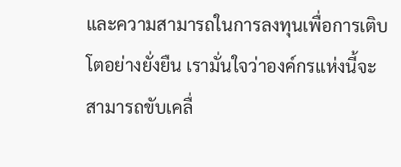และความสามารถในการลงทุนเพื่อการเติบโตอย่างยั่งยืน เรามั่นใจว่าองค์กรแห่งนี้จะสามารถขับเคลื่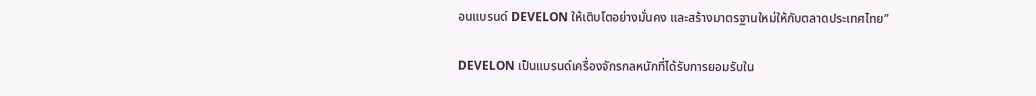อนแบรนด์ DEVELON ให้เติบโตอย่างมั่นคง และสร้างมาตรฐานใหม่ให้กับตลาดประเทศไทย”

DEVELON เป็นแบรนด์เครื่องจักรกลหนักที่ได้รับการยอมรับใน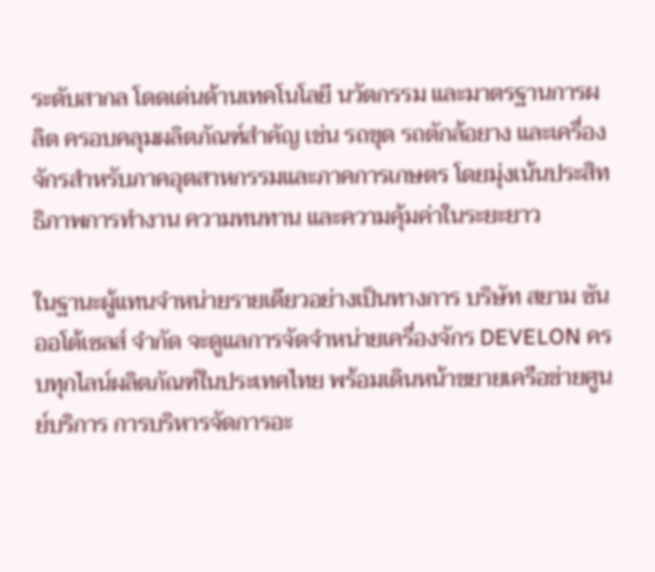ระดับสากล โดดเด่นด้านเทคโนโลยี นวัตกรรม และมาตรฐานการผลิต ครอบคลุมผลิตภัณฑ์สำคัญ เช่น รถขุด รถตักล้อยาง และเครื่องจักรสำหรับภาคอุตสาหกรรมและภาคการเกษตร โดยมุ่งเน้นประสิทธิภาพการทำงาน ความทนทาน และความคุ้มค่าในระยะยาว

ในฐานะผู้แทนจำหน่ายรายเดียวอย่างเป็นทางการ บริษัท สยาม ซัน ออโต้เซลส์ จำกัด จะดูแลการจัดจำหน่ายเครื่องจักร DEVELON ครบทุกไลน์ผลิตภัณฑ์ในประเทศไทย พร้อมเดินหน้าขยายเครือข่ายศูนย์บริการ การบริหารจัดการอะ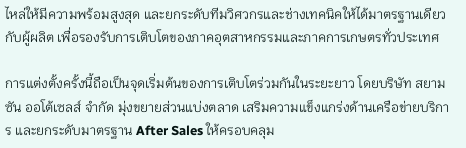ไหล่ให้มีความพร้อมสูงสุด และยกระดับทีมวิศวกรและช่างเทคนิคให้ได้มาตรฐานเดียวกับผู้ผลิต เพื่อรองรับการเติบโตของภาคอุตสาหกรรมและภาคการเกษตรทั่วประเทศ

การแต่งตั้งครั้งนี้ถือเป็นจุดเริ่มต้นของการเติบโตร่วมกันในระยะยาว โดยบริษัท สยาม ซัน ออโต้เซลส์ จำกัด มุ่งขยายส่วนแบ่งตลาด เสริมความแข็งแกร่งด้านเครือข่ายบริการ และยกระดับมาตรฐาน After Sales ให้ครอบคลุม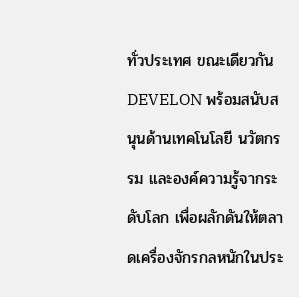ทั่วประเทศ ขณะเดียวกัน DEVELON พร้อมสนับสนุนด้านเทคโนโลยี นวัตกรรม และองค์ความรู้จากระดับโลก เพื่อผลักดันให้ตลาดเครื่องจักรกลหนักในประ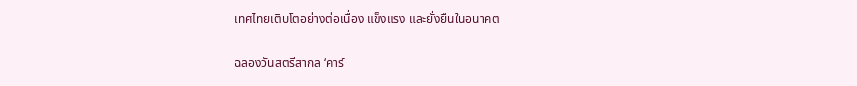เทศไทยเติบโตอย่างต่อเนื่อง แข็งแรง และยั่งยืนในอนาคต

ฉลองวันสตรีสากล ‘คาร์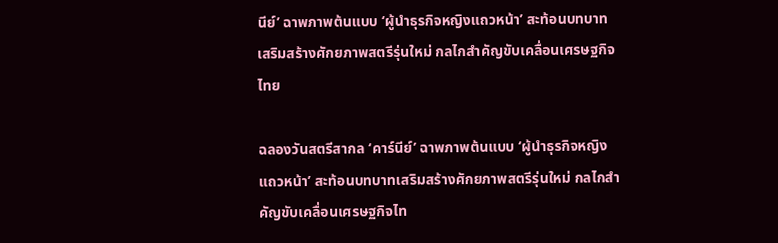นีย์’ ฉาพภาพต้นแบบ ‘ผู้นำธุรกิจหญิงแถวหน้า’ สะท้อนบทบาทเสริมสร้างศักยภาพสตรีรุ่นใหม่ กลไกสำคัญขับเคลื่อนเศรษฐกิจไทย

ฉลองวันสตรีสากล ‘คาร์นีย์’ ฉาพภาพต้นแบบ ‘ผู้นำธุรกิจหญิงแถวหน้า’ สะท้อนบทบาทเสริมสร้างศักยภาพสตรีรุ่นใหม่ กลไกสำคัญขับเคลื่อนเศรษฐกิจไท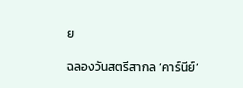ย

ฉลองวันสตรีสากล ‘คาร์นีย์’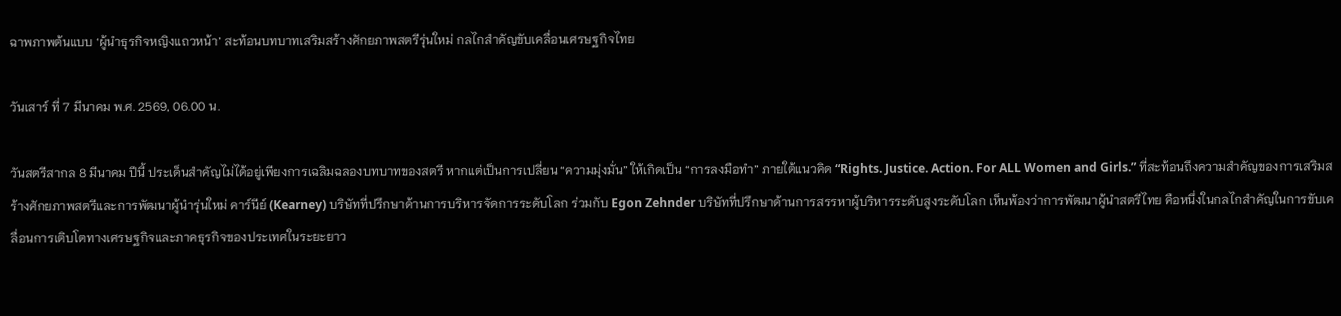ฉาพภาพต้นแบบ ‘ผู้นำธุรกิจหญิงแถวหน้า’ สะท้อนบทบาทเสริมสร้างศักยภาพสตรีรุ่นใหม่ กลไกสำคัญขับเคลื่อนเศรษฐกิจไทย

วันเสาร์ ที่ 7 มีนาคม พ.ศ. 2569, 06.00 น.

วันสตรีสากล 8 มีนาคม ปีนี้ ประเด็นสำคัญไม่ได้อยู่เพียงการเฉลิมฉลองบทบาทของสตรี หากแต่เป็นการเปลี่ยน “ความมุ่งมั่น” ให้เกิดเป็น “การลงมือทำ” ภายใต้แนวคิด “Rights. Justice. Action. For ALL Women and Girls.” ที่สะท้อนถึงความสำคัญของการเสริมสร้างศักยภาพสตรีและการพัฒนาผู้นำรุ่นใหม่ คาร์นีย์ (Kearney) บริษัทที่ปรึกษาด้านการบริหารจัดการระดับโลก ร่วมกับ Egon Zehnder บริษัทที่ปรึกษาด้านการสรรหาผู้บริหารระดับสูงระดับโลก เห็นพ้องว่าการพัฒนาผู้นำสตรีไทย คือหนึ่งในกลไกสำคัญในการขับเคลื่อนการเติบโตทางเศรษฐกิจและภาคธุรกิจของประเทศในระยะยาว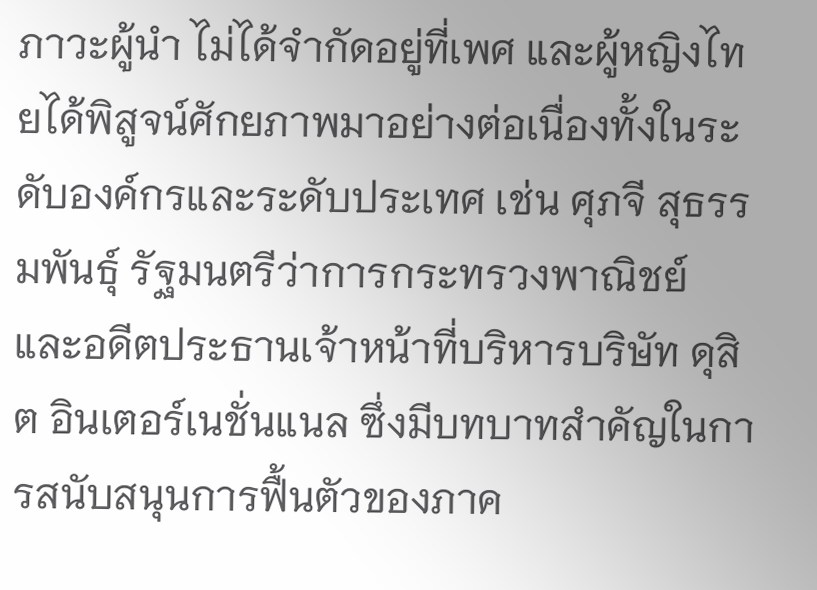ภาวะผู้นำ ไม่ได้จำกัดอยู่ที่เพศ และผู้หญิงไทยได้พิสูจน์ศักยภาพมาอย่างต่อเนื่องทั้งในระดับองค์กรและระดับประเทศ เช่น ศุภจี สุธรรมพันธุ์ รัฐมนตรีว่าการกระทรวงพาณิชย์ และอดีตประธานเจ้าหน้าที่บริหารบริษัท ดุสิต อินเตอร์เนชั่นแนล ซึ่งมีบทบาทสำคัญในการสนับสนุนการฟื้นตัวของภาค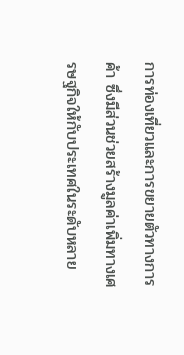การท่องเที่ยวและการขยายตัวทางการค้า ซึ่งมีส่วนช่วยสร้างมูลค่าเพิ่มทางเศรษฐกิจให้กับประเทศในระดับหลาย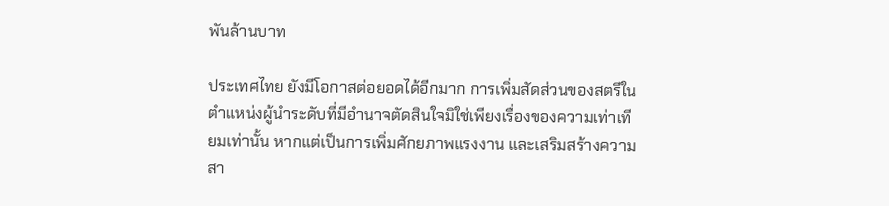พันล้านบาท

ประเทศไทย ยังมีโอกาสต่อยอดได้อีกมาก การเพิ่มสัดส่วนของสตรีในตำแหน่งผู้นำระดับที่มีอำนาจตัดสินใจมิใช่เพียงเรื่องของความเท่าเทียมเท่านั้น หากแต่เป็นการเพิ่มศักยภาพแรงงาน และเสริมสร้างความสา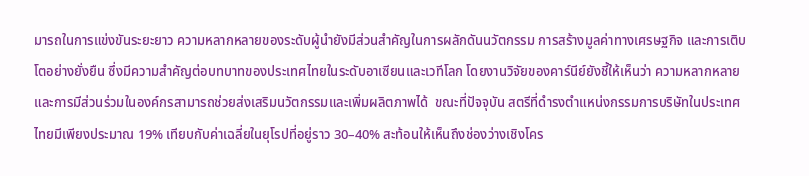มารถในการแข่งขันระยะยาว ความหลากหลายของระดับผู้นำยังมีส่วนสำคัญในการผลักดันนวัตกรรม การสร้างมูลค่าทางเศรษฐกิจ และการเติบโตอย่างยั่งยืน ซึ่งมีความสำคัญต่อบทบาทของประเทศไทยในระดับอาเซียนและเวทีโลก โดยงานวิจัยของคาร์นีย์ยังชี้ให้เห็นว่า ความหลากหลายและการมีส่วนร่วมในองค์กรสามารถช่วยส่งเสริมนวัตกรรมและเพิ่มผลิตภาพได้  ขณะที่ปัจจุบัน สตรีที่ดำรงตำแหน่งกรรมการบริษัทในประเทศไทยมีเพียงประมาณ 19% เทียบกับค่าเฉลี่ยในยุโรปที่อยู่ราว 30–40% สะท้อนให้เห็นถึงช่องว่างเชิงโคร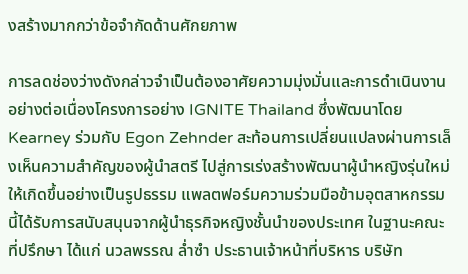งสร้างมากกว่าข้อจำกัดด้านศักยภาพ

การลดช่องว่างดังกล่าวจำเป็นต้องอาศัยความมุ่งมั่นและการดำเนินงานอย่างต่อเนื่องโครงการอย่าง IGNITE Thailand ซึ่งพัฒนาโดย Kearney ร่วมกับ Egon Zehnder สะท้อนการเปลี่ยนแปลงผ่านการเล็งเห็นความสำคัญของผู้นำสตรี ไปสู่การเร่งสร้างพัฒนาผู้นำหญิงรุ่นใหม่ให้เกิดขึ้นอย่างเป็นรูปธรรม แพลตฟอร์มความร่วมมือข้ามอุตสาหกรรมนี้ได้รับการสนับสนุนจากผู้นำธุรกิจหญิงชั้นนำของประเทศ ในฐานะคณะที่ปรึกษา ได้แก่ นวลพรรณ ล่ำซำ ประธานเจ้าหน้าที่บริหาร บริษัท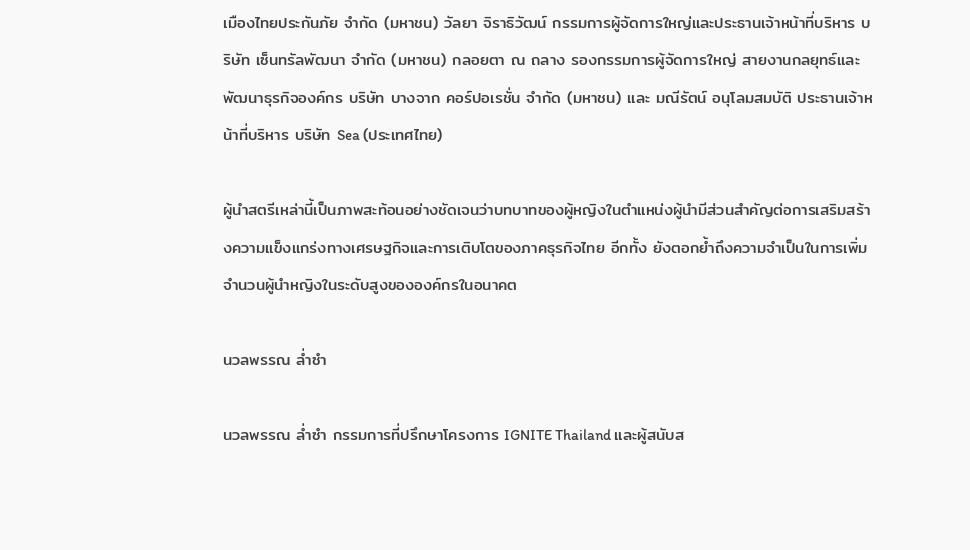เมืองไทยประกันภัย จำกัด (มหาชน) วัลยา จิราธิวัฒน์ กรรมการผู้จัดการใหญ่และประธานเจ้าหน้าที่บริหาร บริษัท เซ็นทรัลพัฒนา จำกัด (มหาชน) กลอยตา ณ ถลาง รองกรรมการผู้จัดการใหญ่ สายงานกลยุทธ์และพัฒนาธุรกิจองค์กร บริษัท บางจาก คอร์ปอเรชั่น จำกัด (มหาชน) และ มณีรัตน์ อนุโลมสมบัติ ประธานเจ้าหน้าที่บริหาร บริษัท Sea (ประเทศไทย)

ผู้นำสตรีเหล่านี้เป็นภาพสะท้อนอย่างชัดเจนว่าบทบาทของผู้หญิงในตำแหน่งผู้นำมีส่วนสำคัญต่อการเสริมสร้างความแข็งแกร่งทางเศรษฐกิจและการเติบโตของภาคธุรกิจไทย อีกทั้ง ยังตอกย้ำถึงความจำเป็นในการเพิ่มจำนวนผู้นำหญิงในระดับสูงขององค์กรในอนาคต

นวลพรรณ ล่ำซำ

นวลพรรณ ล่ำซำ กรรมการที่ปรึกษาโครงการ IGNITE Thailand และผู้สนับส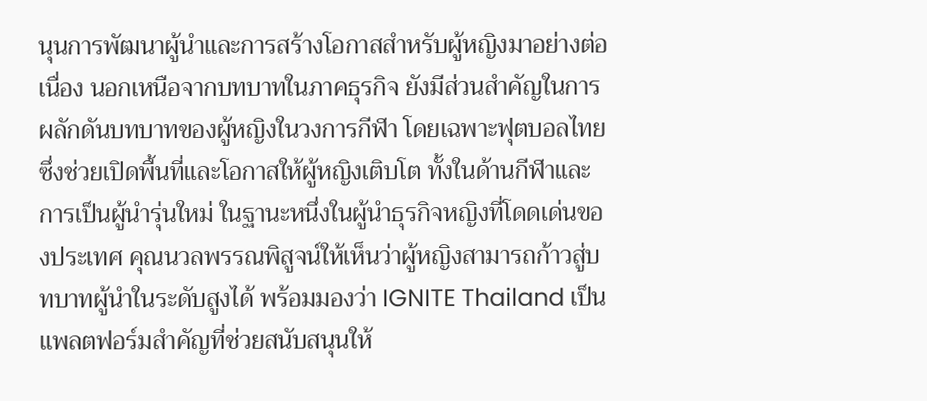นุนการพัฒนาผู้นำและการสร้างโอกาสสำหรับผู้หญิงมาอย่างต่อเนื่อง นอกเหนือจากบทบาทในภาคธุรกิจ ยังมีส่วนสำคัญในการผลักดันบทบาทของผู้หญิงในวงการกีฬา โดยเฉพาะฟุตบอลไทย ซึ่งช่วยเปิดพื้นที่และโอกาสให้ผู้หญิงเติบโต ทั้งในด้านกีฬาและการเป็นผู้นำรุ่นใหม่ ในฐานะหนึ่งในผู้นำธุรกิจหญิงที่โดดเด่นของประเทศ คุณนวลพรรณพิสูจน์ให้เห็นว่าผู้หญิงสามารถก้าวสู่บทบาทผู้นำในระดับสูงได้ พร้อมมองว่า IGNITE Thailand เป็นแพลตฟอร์มสำคัญที่ช่วยสนับสนุนให้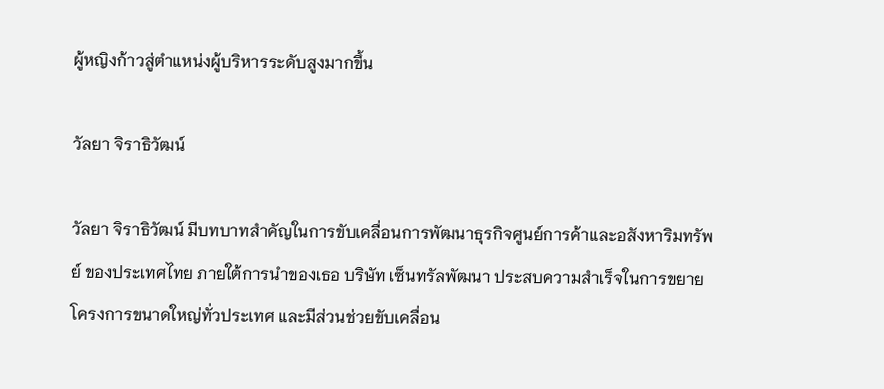ผู้หญิงก้าวสู่ตำแหน่งผู้บริหารระดับสูงมากขึ้น

วัลยา จิราธิวัฒน์

วัลยา จิราธิวัฒน์ มีบทบาทสำคัญในการขับเคลื่อนการพัฒนาธุรกิจศูนย์การค้าและอสังหาริมทรัพย์ ของประเทศไทย ภายใต้การนำของเธอ บริษัท เซ็นทรัลพัฒนา ประสบความสำเร็จในการขยายโครงการขนาดใหญ่ทั่วประเทศ และมีส่วนช่วยขับเคลื่อน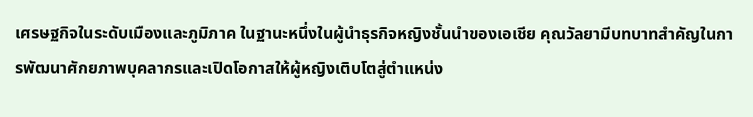เศรษฐกิจในระดับเมืองและภูมิภาค ในฐานะหนึ่งในผู้นำธุรกิจหญิงชั้นนำของเอเชีย คุณวัลยามีบทบาทสำคัญในการพัฒนาศักยภาพบุคลากรและเปิดโอกาสให้ผู้หญิงเติบโตสู่ตำแหน่ง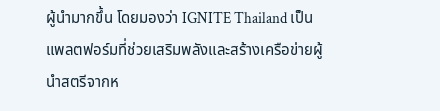ผู้นำมากขึ้น โดยมองว่า IGNITE Thailand เป็นแพลตฟอร์มที่ช่วยเสริมพลังและสร้างเครือข่ายผู้นำสตรีจากห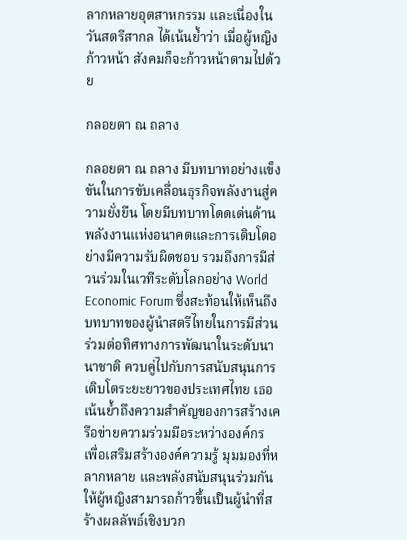ลากหลายอุตสาหกรรม และเนื่องในวันสตรีสากล ได้เน้นย้ำว่า เมื่อผู้หญิงก้าวหน้า สังคมก็จะก้าวหน้าตามไปด้วย

กลอยตา ณ ถลาง

กลอยตา ณ ถลาง มีบทบาทอย่างแข็งขันในการขับเคลื่อนธุรกิจพลังงานสู่ความยั่งยืน โดยมีบทบาทโดดเด่นด้านพลังงานแห่งอนาคตและการเติบโตอย่างมีความรับผิดชอบ รวมถึงการมีส่วนร่วมในเวทีระดับโลกอย่าง World Economic Forum ซึ่งสะท้อนให้เห็นถึงบทบาทของผู้นำสตรีไทยในการมีส่วนร่วมต่อทิศทางการพัฒนาในระดับนานาชาติ ควบคู่ไปกับการสนับสนุนการเติบโตระยะยาวของประเทศไทย เธอเน้นย้ำถึงความสำคัญของการสร้างเครือข่ายความร่วมมือระหว่างองค์กร เพื่อเสริมสร้างองค์ความรู้ มุมมองที่หลากหลาย และพลังสนับสนุนร่วมกัน ให้ผู้หญิงสามารถก้าวขึ้นเป็นผู้นำที่สร้างผลลัพธ์เชิงบวก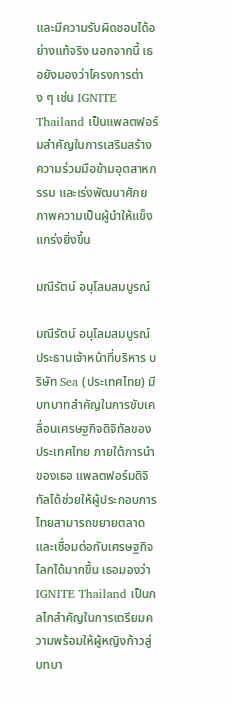และมีความรับผิดชอบได้อย่างแท้จริง นอกจากนี้ เธอยังมองว่าโครงการต่าง ๆ เช่น IGNITE Thailand เป็นแพลตฟอร์มสำคัญในการเสริมสร้างความร่วมมือข้ามอุตสาหกรรม และเร่งพัฒนาศักยภาพความเป็นผู้นำให้แข็งแกร่งยิ่งขึ้น

มณีรัตน์ อนุโลมสมบูรณ์

มณีรัตน์ อนุโลมสมบูรณ์ ประธานเจ้าหน้าที่บริหาร บริษัท Sea (ประเทศไทย) มีบทบาทสำคัญในการขับเคลื่อนเศรษฐกิจดิจิทัลของประเทศไทย ภายใต้การนำของเธอ แพลตฟอร์มดิจิทัลได้ช่วยให้ผู้ประกอบการไทยสามารถขยายตลาดและเชื่อมต่อกับเศรษฐกิจโลกได้มากขึ้น เธอมองว่า IGNITE Thailand เป็นกลไกสำคัญในการเตรียมความพร้อมให้ผู้หญิงก้าวสู่บทบา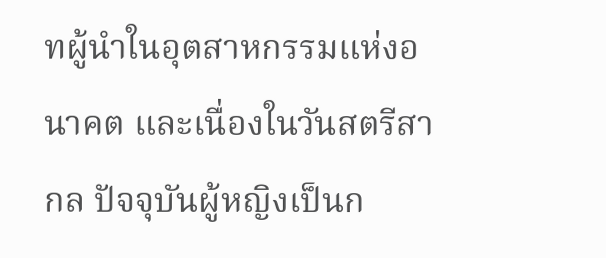ทผู้นำในอุตสาหกรรมแห่งอนาคต และเนื่องในวันสตรีสากล ปัจจุบันผู้หญิงเป็นก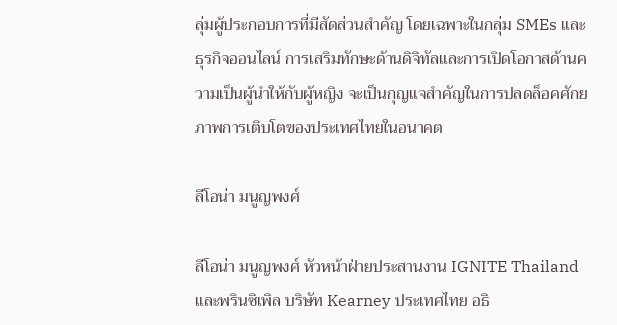ลุ่มผู้ประกอบการที่มีสัดส่วนสำคัญ โดยเฉพาะในกลุ่ม SMEs และธุรกิจออนไลน์ การเสริมทักษะด้านดิจิทัลและการเปิดโอกาสด้านความเป็นผู้นำให้กับผู้หญิง จะเป็นกุญแจสำคัญในการปลดล็อคศักยภาพการเติบโตของประเทศไทยในอนาคต

ลีโอน่า มนูญพงศ์

ลีโอน่า มนูญพงศ์ หัวหน้าฝ่ายประสานงาน IGNITE Thailand และพรินซิเพิล บริษัท Kearney ประเทศไทย อธิ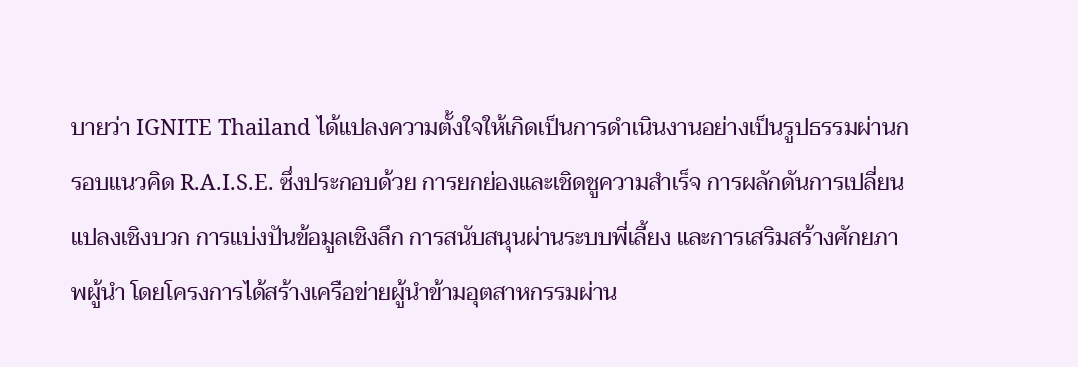บายว่า IGNITE Thailand ได้แปลงความตั้งใจให้เกิดเป็นการดำเนินงานอย่างเป็นรูปธรรมผ่านกรอบแนวคิด R.A.I.S.E. ซึ่งประกอบด้วย การยกย่องและเชิดชูความสำเร็จ การผลักดันการเปลี่ยนแปลงเชิงบวก การแบ่งปันข้อมูลเชิงลึก การสนับสนุนผ่านระบบพี่เลี้ยง และการเสริมสร้างศักยภาพผู้นำ โดยโครงการได้สร้างเครือข่ายผู้นำข้ามอุตสาหกรรมผ่าน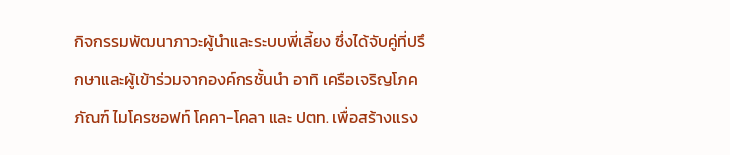กิจกรรมพัฒนาภาวะผู้นำและระบบพี่เลี้ยง ซึ่งได้จับคู่ที่ปรึกษาและผู้เข้าร่วมจากองค์กรชั้นนำ อาทิ เครือเจริญโภคภัณฑ์ ไมโครซอฟท์ โคคา-โคลา และ ปตท. เพื่อสร้างแรง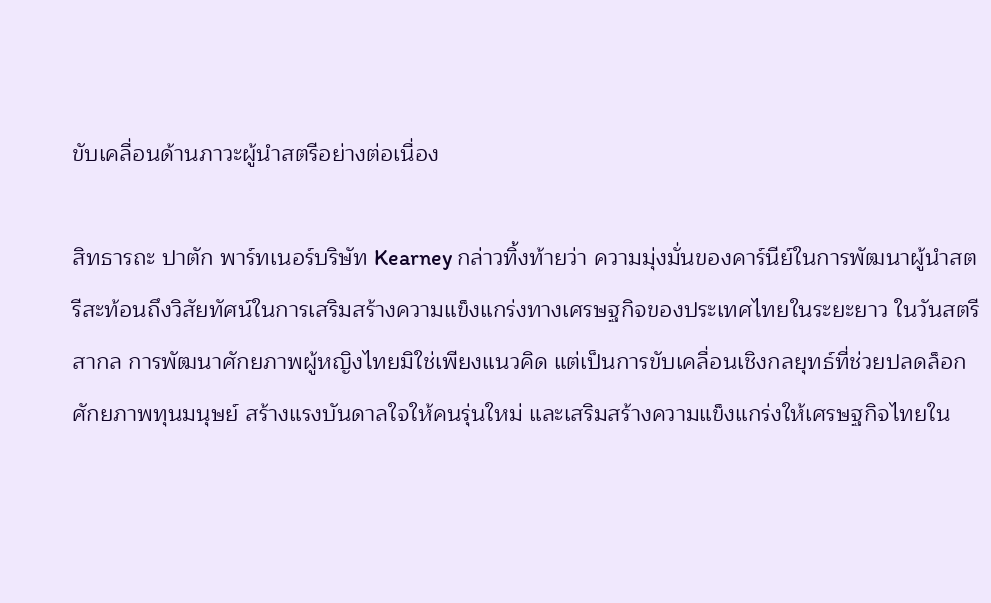ขับเคลื่อนด้านภาวะผู้นำสตรีอย่างต่อเนื่อง

สิทธารถะ ปาตัก พาร์ทเนอร์บริษัท Kearney กล่าวทิ้งท้ายว่า ความมุ่งมั่นของคาร์นีย์ในการพัฒนาผู้นำสตรีสะท้อนถึงวิสัยทัศน์ในการเสริมสร้างความแข็งแกร่งทางเศรษฐกิจของประเทศไทยในระยะยาว ในวันสตรีสากล การพัฒนาศักยภาพผู้หญิงไทยมิใช่เพียงแนวคิด แต่เป็นการขับเคลื่อนเชิงกลยุทธ์ที่ช่วยปลดล็อกศักยภาพทุนมนุษย์ สร้างแรงบันดาลใจให้คนรุ่นใหม่ และเสริมสร้างความแข็งแกร่งให้เศรษฐกิจไทยใน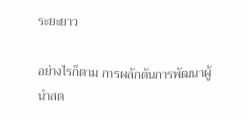ระยะยาว

อย่างไรก็ตาม การผลักดันการพัฒนาผู้นำสต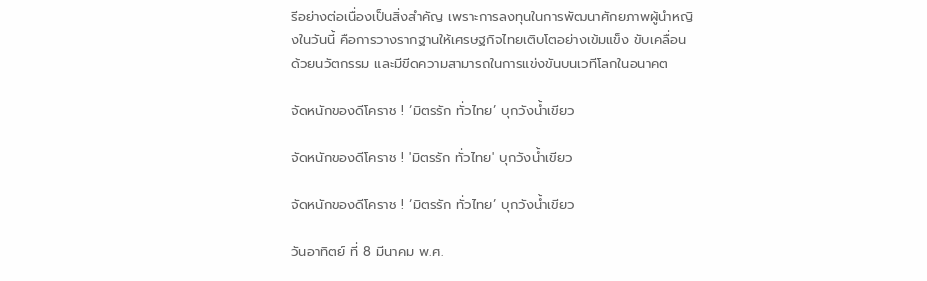รีอย่างต่อเนื่องเป็นสิ่งสำคัญ เพราะการลงทุนในการพัฒนาศักยภาพผู้นำหญิงในวันนี้ คือการวางรากฐานให้เศรษฐกิจไทยเติบโตอย่างเข้มแข็ง ขับเคลื่อนด้วยนวัตกรรม และมีขีดความสามารถในการแข่งขันบนเวทีโลกในอนาคต

จัดหนักของดีโคราช ! ‘มิตรรัก ทั่วไทย’ บุกวังน้ำเขียว

จัดหนักของดีโคราช ! 'มิตรรัก ทั่วไทย' บุกวังน้ำเขียว

จัดหนักของดีโคราช ! ‘มิตรรัก ทั่วไทย’ บุกวังน้ำเขียว

วันอาทิตย์ ที่ 8 มีนาคม พ.ศ.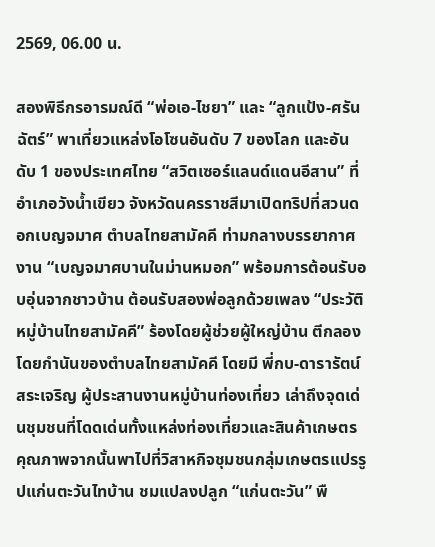2569, 06.00 น.

สองพิธีกรอารมณ์ดี “พ่อเอ-ไชยา” และ “ลูกแป้ง-ศรันฉัตร์” พาเที่ยวแหล่งโอโซนอันดับ 7 ของโลก และอันดับ 1 ของประเทศไทย “สวิตเซอร์แลนด์แดนอีสาน” ที่อำเภอวังน้ำเขียว จังหวัดนครราชสีมาเปิดทริปที่สวนดอกเบญจมาศ ตำบลไทยสามัคคี ท่ามกลางบรรยากาศงาน “เบญจมาศบานในม่านหมอก” พร้อมการต้อนรับอบอุ่นจากชาวบ้าน ต้อนรับสองพ่อลูกด้วยเพลง “ประวัติหมู่บ้านไทยสามัคคี” ร้องโดยผู้ช่วยผู้ใหญ่บ้าน ตีกลองโดยกำนันของตำบลไทยสามัคคี โดยมี พี่กบ-ดารารัตน์ สระเจริญ ผู้ประสานงานหมู่บ้านท่องเที่ยว เล่าถึงจุดเด่นชุมชนที่โดดเด่นทั้งแหล่งท่องเที่ยวและสินค้าเกษตรคุณภาพจากนั้นพาไปที่วิสาหกิจชุมชนกลุ่มเกษตรแปรรูปแก่นตะวันไทบ้าน ชมแปลงปลูก “แก่นตะวัน” พื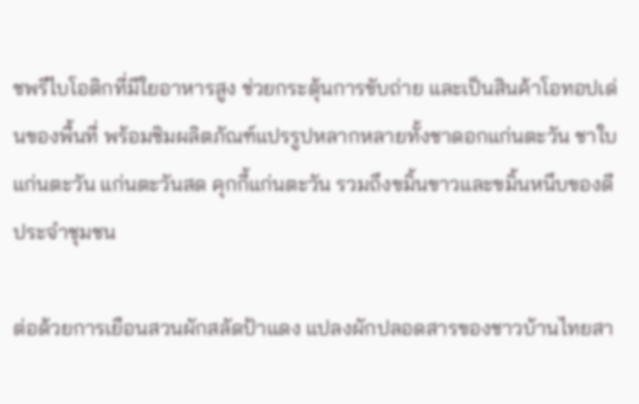ชพรีไบโอติกที่มีใยอาหารสูง ช่วยกระตุ้นการขับถ่าย และเป็นสินค้าโอทอปเด่นของพื้นที่ พร้อมชิมผลิตภัณฑ์แปรรูปหลากหลายทั้งชาดอกแก่นตะวัน ชาใบแก่นตะวัน แก่นตะวันสด คุกกี้แก่นตะวัน รวมถึงขมิ้นขาวและขมิ้นหนึบของดีประจำชุมชน

ต่อด้วยการเยือนสวนผักสลัดป้าแดง แปลงผักปลอดสารของชาวบ้านไทยสา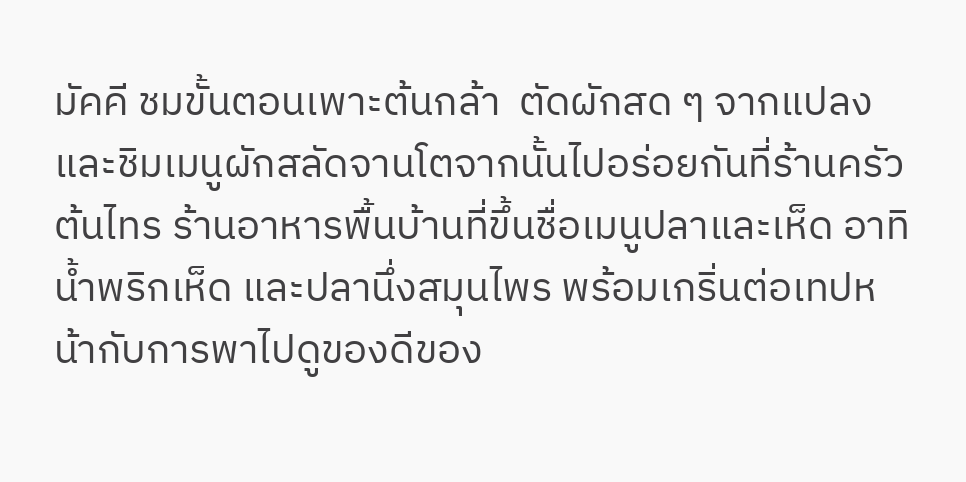มัคคี ชมขั้นตอนเพาะต้นกล้า  ตัดผักสด ๆ จากแปลง และชิมเมนูผักสลัดจานโตจากนั้นไปอร่อยกันที่ร้านครัวต้นไทร ร้านอาหารพื้นบ้านที่ขึ้นชื่อเมนูปลาและเห็ด อาทิ น้ำพริกเห็ด และปลานึ่งสมุนไพร พร้อมเกริ่นต่อเทปหน้ากับการพาไปดูของดีของ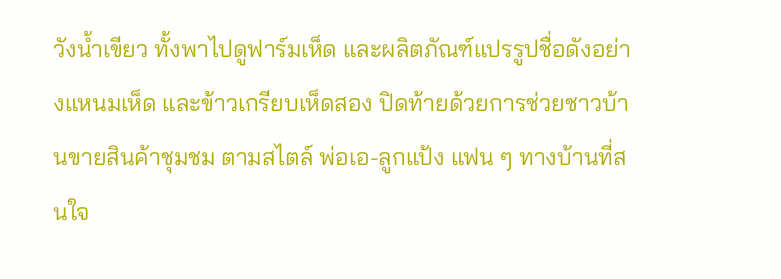วังน้ำเขียว ทั้งพาไปดูฟาร์มเห็ด และผลิตภัณฑ์แปรรูปชื่อดังอย่างแหนมเห็ด และข้าวเกรียบเห็ดสอง ปิดท้ายด้วยการช่วยชาวบ้านขายสินค้าชุมชม ตามสไตล์ พ่อเอ-ลูกแป้ง แฟน ๆ ทางบ้านที่สนใจ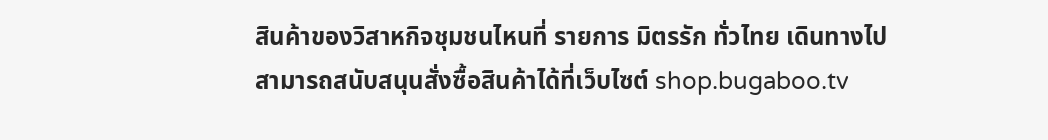สินค้าของวิสาหกิจชุมชนไหนที่ รายการ มิตรรัก ทั่วไทย เดินทางไป  สามารถสนับสนุนสั่งซื้อสินค้าได้ที่เว็บไซต์ shop.bugaboo.tv